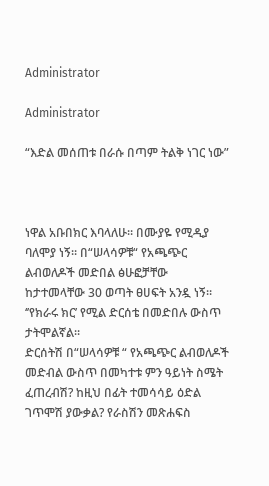Administrator

Administrator

“እድል መሰጠቱ በራሱ በጣም ትልቅ ነገር ነው”



ነዋል አቡበክር እባላለሁ። በሙያዬ የሚዲያ ባለሞያ ነኝ። በ“ሠላሳዎቹ“ የአጫጭር ልብወለዶች መድበል ፅሁፎቻቸው ከታተመላቸው 30 ወጣት ፀሀፍት አንዷ ነኝ። ‘’የክራሩ ክር’ የሚል ድርሰቴ በመድበሉ ውስጥ  ታትሞልኛል፡፡
ድርሰትሽ በ“ሠላሳዎቹ “ የአጫጭር ልብወለዶች መድብል ውስጥ በመካተቱ ምን ዓይነት ስሜት ፈጠረብሽ? ከዚህ በፊት ተመሳሳይ ዕድል ገጥሞሽ ያውቃል? የራስሽን መጽሐፍስ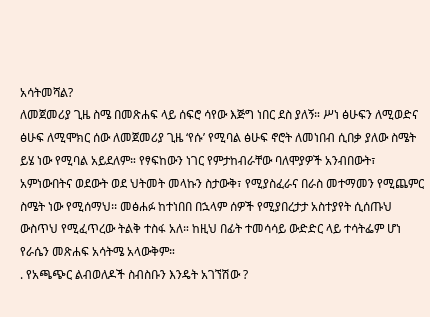አሳትመሻል?
ለመጀመሪያ ጊዜ ስሜ በመጽሐፍ ላይ ሰፍሮ ሳየው እጅግ ነበር ደስ ያለኝ። ሥነ ፅሁፍን ለሚወድና ፅሁፍ ለሚሞክር ሰው ለመጀመሪያ ጊዜ ‘የሱ’ የሚባል ፅሁፍ ኖሮት ለመነበብ ሲበቃ ያለው ስሜት ይሄ ነው የሚባል አይደለም። የፃፍከውን ነገር የምታከብራቸው ባለሞያዎች አንብበውት፣ አምነውበትና ወደውት ወደ ህትመት መላኩን ስታውቅ፣ የሚያስፈራና በራስ መተማመን የሚጨምር ስሜት ነው የሚሰማህ፡፡ መፅሐፉ ከተነበበ በኋላም ሰዎች የሚያበረታታ አስተያየት ሲሰጡህ ውስጥህ የሚፈጥረው ትልቅ ተስፋ አለ። ከዚህ በፊት ተመሳሳይ ውድድር ላይ ተሳትፌም ሆነ የራሴን መጽሐፍ አሳትሜ አላውቅም።
. የአጫጭር ልብወለዶች ስብስቡን እንዴት አገኘሽው ?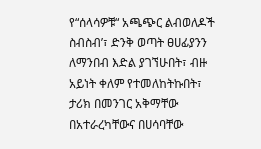የ“ሰላሳዎቹ“ አጫጭር ልብወለዶች ስብስብ’፣ ድንቅ ወጣት ፀሀፊያንን ለማንበብ እድል ያገኘሁበት፣ ብዙ አይነት ቀለም የተመለከትኩበት፣ ታሪክ በመንገር አቅማቸው በአተራረካቸውና በሀሳባቸው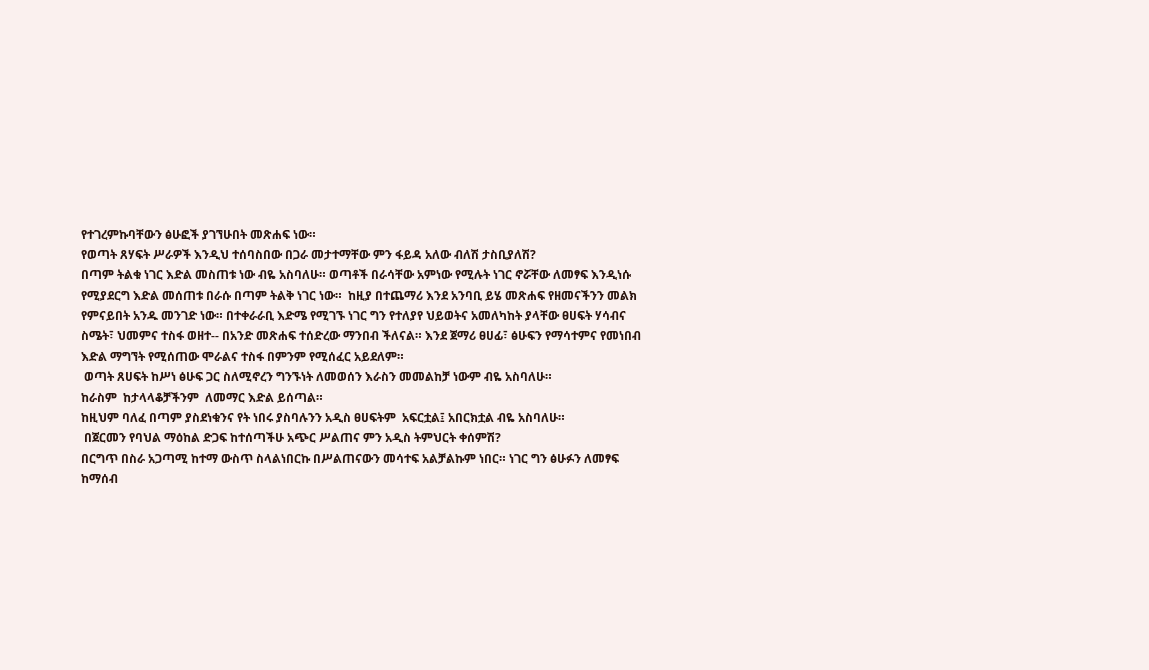የተገረምኩባቸውን ፅሁፎች ያገኘሁበት መጽሐፍ ነው።
የወጣት ጸሃፍት ሥራዎች እንዲህ ተሰባስበው በጋራ መታተማቸው ምን ፋይዳ አለው ብለሽ ታስቢያለሽ?
በጣም ትልቁ ነገር እድል መስጠቱ ነው ብዬ አስባለሁ። ወጣቶች በራሳቸው አምነው የሚሉት ነገር ኖሯቸው ለመፃፍ እንዲነሱ የሚያደርግ እድል መሰጠቱ በራሱ በጣም ትልቅ ነገር ነው።  ከዚያ በተጨማሪ እንደ አንባቢ ይሄ መጽሐፍ የዘመናችንን መልክ የምናይበት አንዱ መንገድ ነው። በተቀራራቢ እድሜ የሚገኙ ነገር ግን የተለያየ ህይወትና አመለካከት ያላቸው ፀሀፍት ሃሳብና ስሜት፣ ህመምና ተስፋ ወዘተ-- በአንድ መጽሐፍ ተሰድረው ማንበብ ችለናል። እንደ ጀማሪ ፀሀፊ፣ ፅሁፍን የማሳተምና የመነበብ እድል ማግኘት የሚሰጠው ሞራልና ተስፋ በምንም የሚሰፈር አይደለም።
 ወጣት ጸሀፍት ከሥነ ፅሁፍ ጋር ስለሚኖረን ግንኙነት ለመወሰን እራስን መመልከቻ ነውም ብዬ አስባለሁ።
ከራስም  ከታላላቆቻችንም  ለመማር እድል ይሰጣል።
ከዚህም ባለፈ በጣም ያስደነቁንና የት ነበሩ ያስባሉንን አዲስ ፀሀፍትም  አፍርቷል፤ አበርክቷል ብዬ አስባለሁ።
 በጀርመን የባህል ማዕከል ድጋፍ ከተሰጣችሁ አጭር ሥልጠና ምን አዲስ ትምህርት ቀሰምሽ?
በርግጥ በስራ አጋጣሚ ከተማ ውስጥ ስላልነበርኩ በሥልጠናውን መሳተፍ አልቻልኩም ነበር። ነገር ግን ፅሁፉን ለመፃፍ ከማሰብ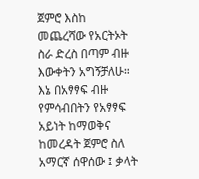ጀምሮ እስከ መጨረሻው የአርትኦት ስራ ድረስ በጣም ብዙ እውቀትን አግኝቻለሁ። እኔ በአፃፃፍ ብዙ የምሳብበትን የአፃፃፍ አይነት ከማወቅና ከመረዳት ጀምሮ ስለ አማርኛ ሰዋሰው ፤ ቃላት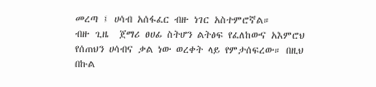መረጣ ፤ ሀሳብ አሰፋፈር ብዙ ነገር አስተምሮኛል።
ብዙ ጊዜ  ጀማሪ ፀሀፊ ስትሆን ልትፅፍ የፈለከውና አእምሮህ የሰጠህን ሀሳብና ቃል ነው ወረቀት ላይ የምታሰፍረው። በዚህ በኩል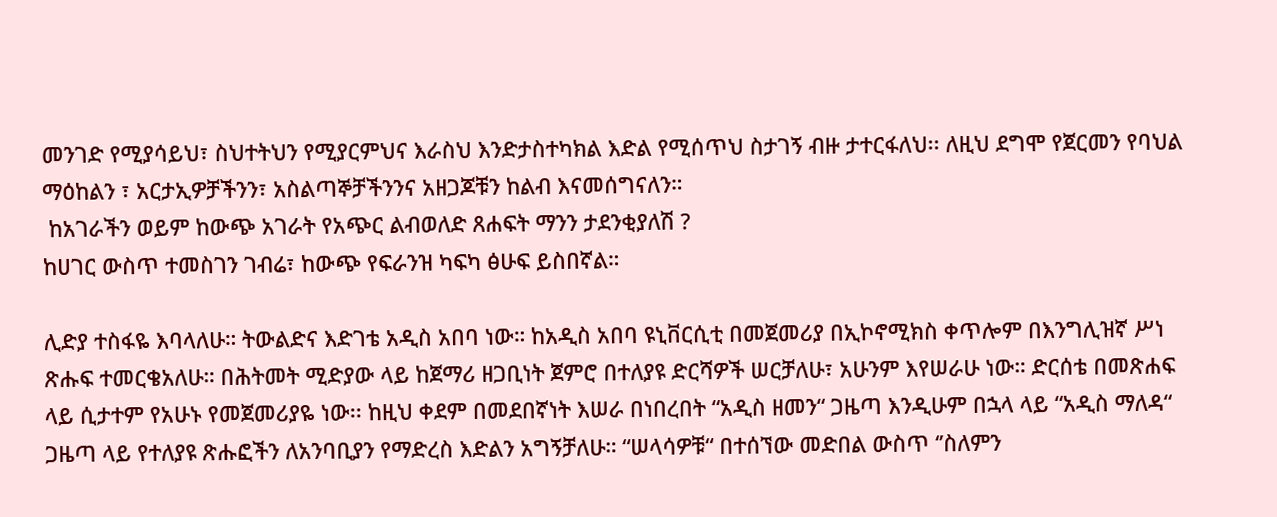መንገድ የሚያሳይህ፣ ስህተትህን የሚያርምህና እራስህ እንድታስተካክል እድል የሚሰጥህ ስታገኝ ብዙ ታተርፋለህ፡፡ ለዚህ ደግሞ የጀርመን የባህል ማዕከልን ፣ አርታኢዎቻችንን፣ አስልጣኞቻችንንና አዘጋጆቹን ከልብ እናመሰግናለን።
 ከአገራችን ወይም ከውጭ አገራት የአጭር ልብወለድ ጸሐፍት ማንን ታደንቂያለሽ ?
ከሀገር ውስጥ ተመስገን ገብሬ፣ ከውጭ የፍራንዝ ካፍካ ፅሁፍ ይስበኛል።

ሊድያ ተስፋዬ እባላለሁ። ትውልድና እድገቴ አዲስ አበባ ነው። ከአዲስ አበባ ዩኒቨርሲቲ በመጀመሪያ በኢኮኖሚክስ ቀጥሎም በእንግሊዝኛ ሥነ ጽሑፍ ተመርቄአለሁ። በሕትመት ሚድያው ላይ ከጀማሪ ዘጋቢነት ጀምሮ በተለያዩ ድርሻዎች ሠርቻለሁ፣ አሁንም እየሠራሁ ነው። ድርሰቴ በመጽሐፍ ላይ ሲታተም የአሁኑ የመጀመሪያዬ ነው፡፡ ከዚህ ቀደም በመደበኛነት እሠራ በነበረበት “አዲስ ዘመን“ ጋዜጣ እንዲሁም በኋላ ላይ “አዲስ ማለዳ“ ጋዜጣ ላይ የተለያዩ ጽሑፎችን ለአንባቢያን የማድረስ እድልን አግኝቻለሁ። “ሠላሳዎቹ“ በተሰኘው መድበል ውስጥ ‘’ስለምን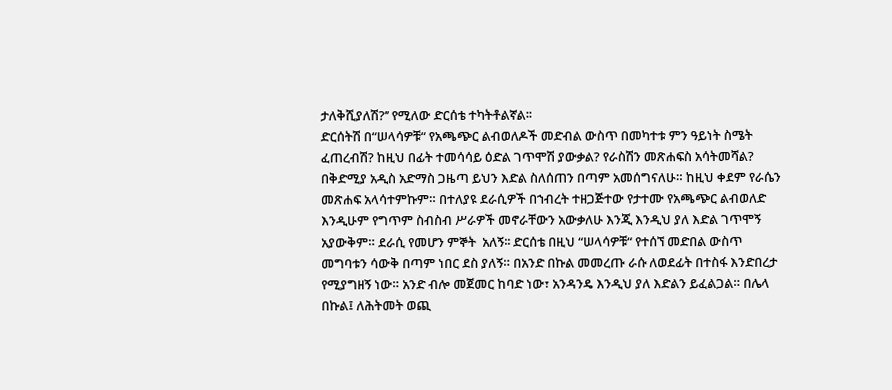ታለቅሺያለሽ?’’ የሚለው ድርሰቴ ተካትቶልኛል፡፡
ድርሰትሽ በ“ሠላሳዎቹ“ የአጫጭር ልብወለዶች መድብል ውስጥ በመካተቱ ምን ዓይነት ስሜት ፈጠረብሽ? ከዚህ በፊት ተመሳሳይ ዕድል ገጥሞሽ ያውቃል? የራስሽን መጽሐፍስ አሳትመሻል?
በቅድሚያ አዲስ አድማስ ጋዜጣ ይህን እድል ስለሰጠን በጣም አመሰግናለሁ። ከዚህ ቀደም የራሴን መጽሐፍ አላሳተምኩም። በተለያዩ ደራሲዎች በኀብረት ተዘጋጅተው የታተሙ የአጫጭር ልብወለድ እንዲሁም የግጥም ስብስብ ሥራዎች መኖራቸውን አውቃለሁ እንጂ እንዲህ ያለ እድል ገጥሞኝ አያውቅም። ደራሲ የመሆን ምኞት  አለኝ፡፡ ድርሰቴ በዚህ “ሠላሳዎቹ“ የተሰኘ መድበል ውስጥ መግባቱን ሳውቅ በጣም ነበር ደስ ያለኝ። በአንድ በኩል መመረጡ ራሱ ለወደፊት በተስፋ እንድበረታ የሚያግዘኝ ነው። አንድ ብሎ መጀመር ከባድ ነው፣ አንዳንዴ እንዲህ ያለ እድልን ይፈልጋል። በሌላ በኩል፤ ለሕትመት ወጪ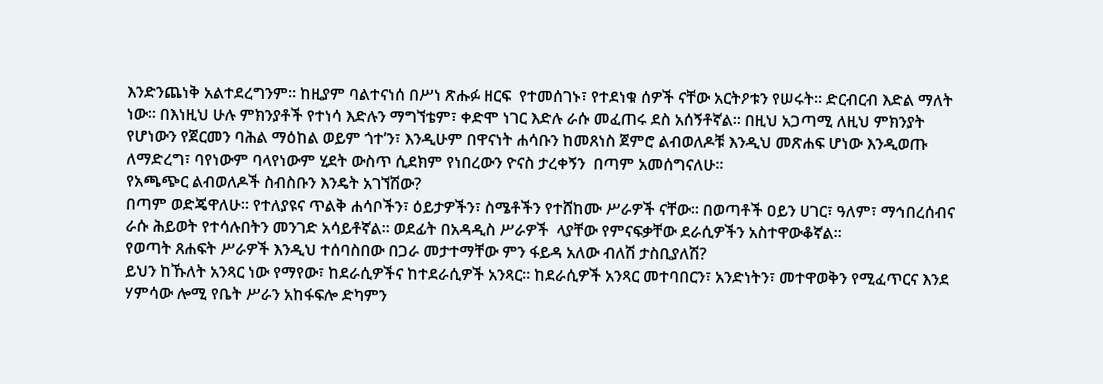እንድንጨነቅ አልተደረግንም። ከዚያም ባልተናነሰ በሥነ ጽሑፉ ዘርፍ  የተመሰገኑ፣ የተደነቁ ሰዎች ናቸው አርትዖቱን የሠሩት። ድርብርብ እድል ማለት ነው። በእነዚህ ሁሉ ምክንያቶች የተነሳ እድሉን ማግኘቴም፣ ቀድሞ ነገር እድሉ ራሱ መፈጠሩ ደስ አሰኝቶኛል። በዚህ አጋጣሚ ለዚህ ምክንያት የሆነውን የጀርመን ባሕል ማዕከል ወይም ጎተ’ን፣ እንዲሁም በዋናነት ሐሳቡን ከመጸነስ ጀምሮ ልብወለዶቹ እንዲህ መጽሐፍ ሆነው እንዲወጡ ለማድረግ፣ ባየነውም ባላየነውም ሂደት ውስጥ ሲደክም የነበረውን ዮናስ ታረቀኝን  በጣም አመሰግናለሁ።
የአጫጭር ልብወለዶች ስብስቡን እንዴት አገኘሽው?
በጣም ወድጄዋለሁ። የተለያዩና ጥልቅ ሐሳቦችን፣ ዕይታዎችን፣ ስሜቶችን የተሸከሙ ሥራዎች ናቸው። በወጣቶች ዐይን ሀገር፣ ዓለም፣ ማኅበረሰብና ራሱ ሕይወት የተሳሉበትን መንገድ አሳይቶኛል። ወደፊት በአዳዲስ ሥራዎች  ላያቸው የምናፍቃቸው ደራሲዎችን አስተዋውቆኛል።
የወጣት ጸሐፍት ሥራዎች እንዲህ ተሰባስበው በጋራ መታተማቸው ምን ፋይዳ አለው ብለሽ ታስቢያለሽ?
ይህን ከኹለት አንጻር ነው የማየው፣ ከደራሲዎችና ከተደራሲዎች አንጻር። ከደራሲዎች አንጻር መተባበርን፣ አንድነትን፣ መተዋወቅን የሚፈጥርና እንደ ሃምሳው ሎሚ የቤት ሥራን አከፋፍሎ ድካምን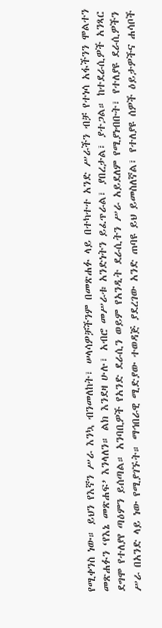የሚቀንስ ነው። ይህን የእኛን ሥራ እንኳ ብንመለከት፣ ሠላሳዎቻችንም በመጽሐፉ ላይ በተካተተ አንድ ሥራችን ብቻ የተነሳ አፋችንን ሞልተን መጽሐፉን ‘የእኔ መጽሐፍ’ እንላለን። ልክ እንደዛ ሁሉ፣ አብሮ መሥራቱ አንድነትን ይፈጥራል፣ ያበረታል፣ ያተጋል። ከተደራሲዎች አንጻር ደግሞ የተለያየ ጣዕምን ይሰጣል። አንባቢዎች የአንድ ደራሲን ወይም የአንዲት ደራሲትን ሥራ አይደለም የሚያነብቡት፣ የተለያዩ ደራሲዎችን ሥራ በአንድ ላይ ነው የሚያገኙት። ማኅበራዊ ሚድያው ተወዳጅ ያደረገው አንድ ጠባዩ ይህ ይመስለኛል፣ የተለያዩ ሰዎች ዕይታዎችና ሐሳቦች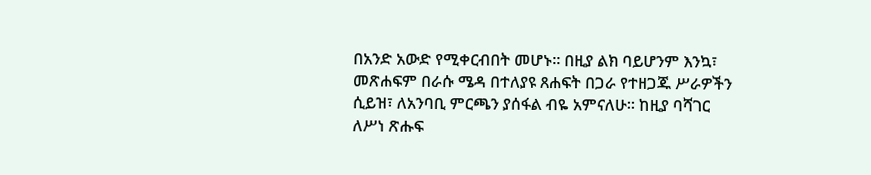በአንድ አውድ የሚቀርብበት መሆኑ። በዚያ ልክ ባይሆንም እንኳ፣ መጽሐፍም በራሱ ሜዳ በተለያዩ ጸሐፍት በጋራ የተዘጋጁ ሥራዎችን ሲይዝ፣ ለአንባቢ ምርጫን ያሰፋል ብዬ አምናለሁ። ከዚያ ባሻገር ለሥነ ጽሑፍ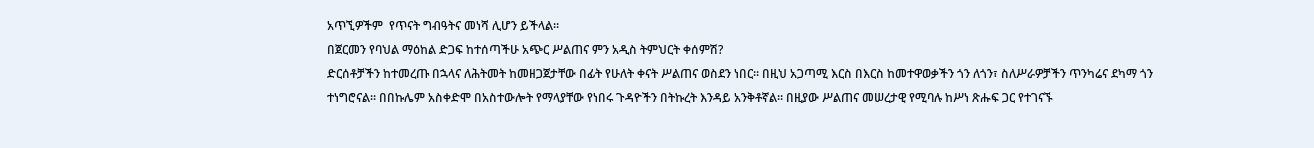አጥኚዎችም  የጥናት ግብዓትና መነሻ ሊሆን ይችላል።
በጀርመን የባህል ማዕከል ድጋፍ ከተሰጣችሁ አጭር ሥልጠና ምን አዲስ ትምህርት ቀሰምሽ?
ድርሰቶቻችን ከተመረጡ በኋላና ለሕትመት ከመዘጋጀታቸው በፊት የሁለት ቀናት ሥልጠና ወስደን ነበር። በዚህ አጋጣሚ እርስ በእርስ ከመተዋወቃችን ጎን ለጎን፣ ስለሥራዎቻችን ጥንካሬና ደካማ ጎን ተነግሮናል። በበኩሌም አስቀድሞ በአስተውሎት የማላያቸው የነበሩ ጉዳዮችን በትኩረት እንዳይ አንቅቶኛል። በዚያው ሥልጠና መሠረታዊ የሚባሉ ከሥነ ጽሑፍ ጋር የተገናኙ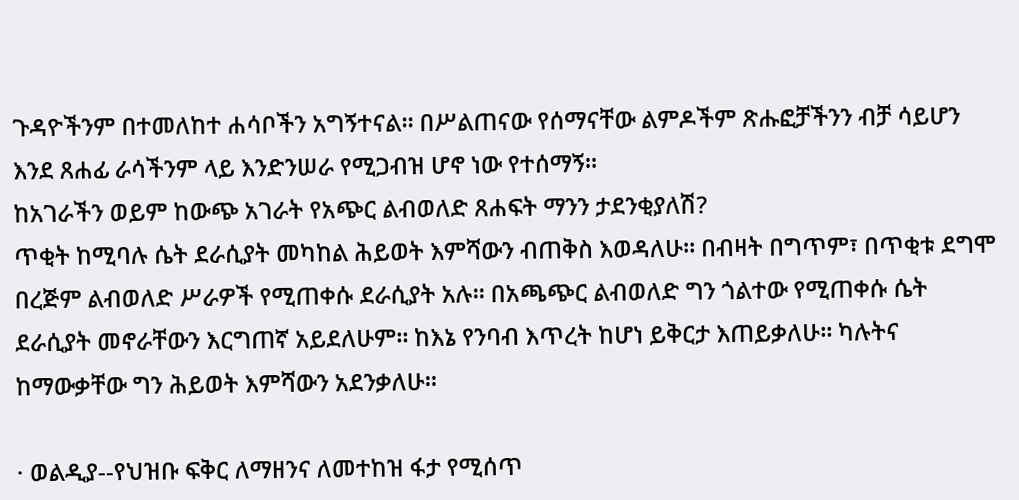ጉዳዮችንም በተመለከተ ሐሳቦችን አግኝተናል። በሥልጠናው የሰማናቸው ልምዶችም ጽሑፎቻችንን ብቻ ሳይሆን እንደ ጸሐፊ ራሳችንም ላይ እንድንሠራ የሚጋብዝ ሆኖ ነው የተሰማኝ።
ከአገራችን ወይም ከውጭ አገራት የአጭር ልብወለድ ጸሐፍት ማንን ታደንቂያለሽ?
ጥቂት ከሚባሉ ሴት ደራሲያት መካከል ሕይወት እምሻውን ብጠቅስ እወዳለሁ። በብዛት በግጥም፣ በጥቂቱ ደግሞ በረጅም ልብወለድ ሥራዎች የሚጠቀሱ ደራሲያት አሉ። በአጫጭር ልብወለድ ግን ጎልተው የሚጠቀሱ ሴት ደራሲያት መኖራቸውን እርግጠኛ አይደለሁም። ከእኔ የንባብ እጥረት ከሆነ ይቅርታ እጠይቃለሁ። ካሉትና ከማውቃቸው ግን ሕይወት እምሻውን አደንቃለሁ።

· ወልዲያ--የህዝቡ ፍቅር ለማዘንና ለመተከዝ ፋታ የሚሰጥ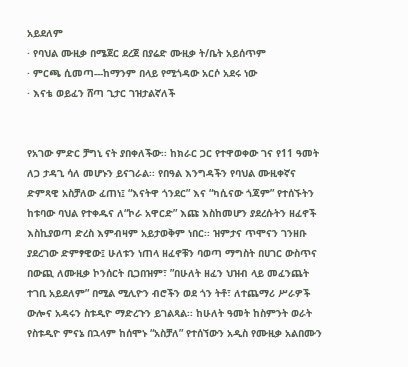አይደለም
· የባህል ሙዚቃ በሜጀር ደረጀ በያሬድ ሙዚቃ ት/ቤት አይሰጥም
· ምርጫ ሲመጣ---ከማንም በላይ የሚጎዳው አርሶ አደሩ ነው
· እናቴ ወይፈን ሸጣ ጊታር ገዝታልኛለች


የአገው ምድር ቻግኒ ናት ያበቀለችው፡፡ ከክራር ጋር የተዋወቀው ገና የ11 ዓመት ለጋ ታዳጊ ሳለ መሆኑን ይናገራል፡፡ የበዓል እንግዳችን የባህል ሙዚቀኛና ድምጻዊ አስቻለው ፈጠነ፤ “እናትዋ ጎንደር” እና “ካሲናው ጎጃም” የተሰኙትን ከቱባው ባህል የተቀዱና ለ“ኮራ አዋርድ” እጩ እስከመሆን ያደረሱትን ዘፈኖች እስኪያወጣ ድረስ እምብዛም አይታወቅም ነበር፡፡ ዝምታና ጥሞናን ገንዘቡ ያደረገው ድምፃዊው፤ ሁለቱን ነጠላ ዘፈኖቹን ባወጣ ማግስት በሀገር ውስጥና በውጪ ለሙዚቃ ኮንሰርት ቢጋበዝም፣ ”በሁለት ዘፈን ህዝብ ላይ መፈንጨት ተገቢ አይደለም” በሚል ሚሊዮን ብሮችን ወደ ጎን ትቶ፣ ለተጨማሪ ሥራዎች ውሎና አዳሩን ስቱዲዮ ማድረጉን ይገልጻል፡፡ ከሁለት ዓመት ከስምንት ወራት የስቱዲዮ ምናኔ በኋላም ከሰሞኑ “አስቻለ” የተሰኘውን አዲስ የሙዚቃ አልበሙን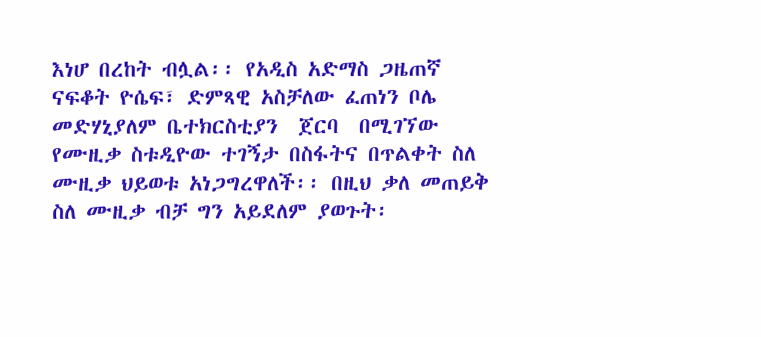እነሆ በረከት ብሏል፡፡ የአዲስ አድማስ ጋዜጠኛ ናፍቆት ዮሴፍ፣ ድምጻዊ አስቻለው ፈጠነን ቦሌ መድሃኒያለም ቤተክርስቲያን  ጀርባ  በሚገኘው የሙዚቃ ስቱዲዮው ተገኝታ በስፋትና በጥልቀት ስለ ሙዚቃ ህይወቱ አነጋግረዋለች፡፡ በዚህ ቃለ መጠይቅ ስለ ሙዚቃ ብቻ ግን አይደለም ያወጉት፡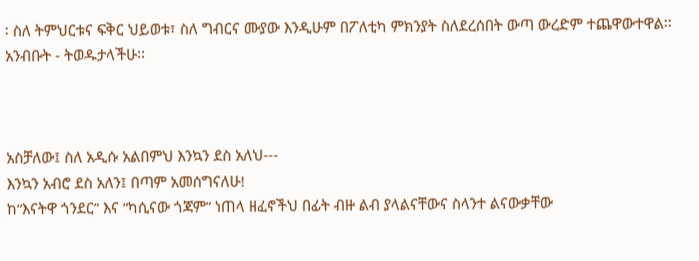፡ ስለ ትምህርቱና ፍቅር ህይወቱ፣ ስለ ግብርና ሙያው እንዲሁም በፖለቲካ ምክንያት ስለደረሰበት ውጣ ውረድም ተጨዋውተዋል፡፡ አንብቡት - ትወዱታላችሁ፡፡



አስቻለው፤ ስለ አዲሱ አልበምህ እንኳን ደስ አለህ---
እንኳን አብሮ ደስ አለን፤ በጣም አመሰግናለሁ!
ከ“እናትዋ ጎንደር” እና “ካሲናው ጎጃም” ነጠላ ዘፈኖችህ በፊት ብዙ ልብ ያላልናቸውና ስላንተ ልናውቃቸው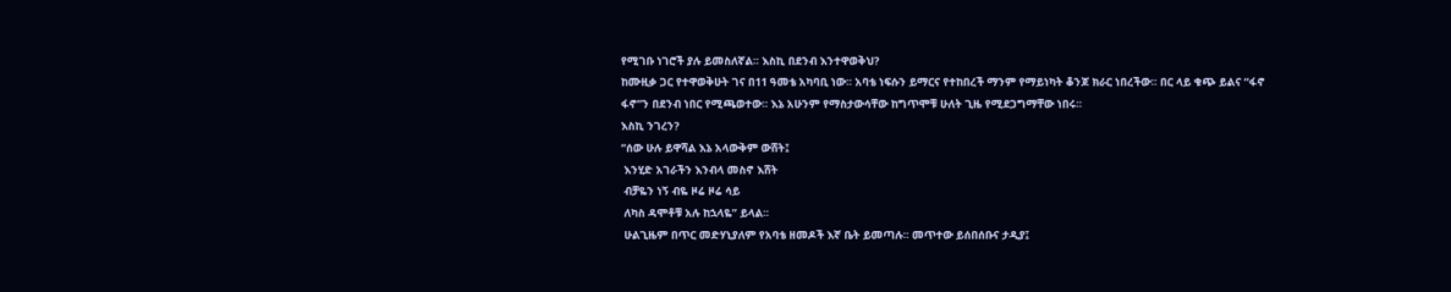የሚገቡ ነገሮች ያሉ ይመስለኛል፡፡ እስኪ በደንብ እንተዋወቅህ?
ከሙዚቃ ጋር የተዋወቅሁት ገና በ11 ዓመቴ አካባቢ ነው፡፡ አባቴ ነፍሱን ይማርና የተከበረች ማንም የማይነካት ቆንጆ ክራር ነበረችው፡፡ በር ላይ ቁጭ ይልና “ፋኖ ፋኖ”ን በደንብ ነበር የሚጫወተው፡፡ እኔ አሁንም የማስታውሳቸው ከግጥሞቹ ሁለት ጊዜ የሚደጋግማቸው ነበሩ፡፡
እስኪ ንገረን?
“ሰው ሁሉ ይዋሻል እኔ አላውቅም ውሸት፤
 እንሂድ አገራችን እንብላ መስኖ እሸት
 ብቻዬን ነኝ ብዬ ዞሬ ዞሬ ሳይ
 ለካስ ዳሞቶቹ አሉ ከኋላዬ” ይላል፡፡
 ሁልጊዜም በጥር መድሃኒያለም የአባቴ ዘመዶች እኛ ቤት ይመጣሉ፡፡ መጥተው ይሰበሰቡና ታዲያ፤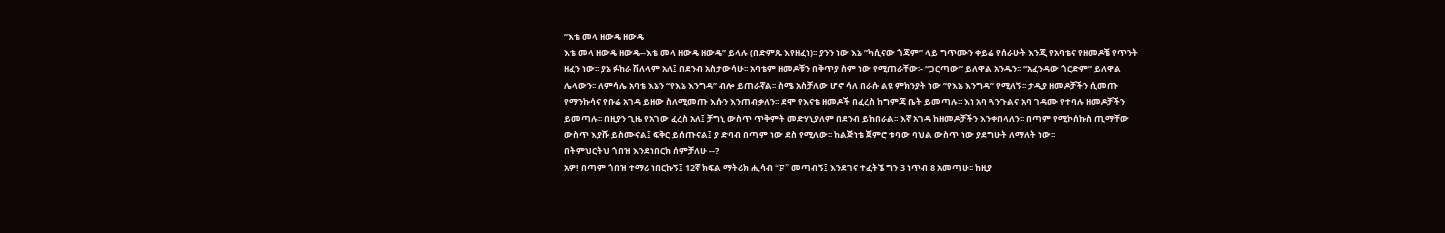”እቴ መላ ዘውዴ ዘውዴ
እቴ መላ ዘውዴ ዘውዴ--እቴ መላ ዘውዴ ዘውዴ” ይላሉ (በድምጹ እየዘፈነ)፡፡ ያንን ነው እኔ ”ካሲናው ጎጃም” ላይ ግጥሙን ቀይሬ የሰራሁት እንጂ የአባቴና የዘመዶቼ የጥንት ዘፈን ነው፡፡ ያኔ ፉከራ ሽለላም አለ፤ በደንብ አስታውሳሁ፡፡ አባቴም ዘመዶቹን በቅጥያ ስም ነው የሚጠራቸው፡- “ጋርጣው” ይለዋል አንዱን፡፡ “አፈንዳው ጎርድም” ይለዋል ሌላውን፡፡ ለምሳሌ አባቴ እኔን “የእኔ እንግዳ” ብሎ ይጠራኛል፡፡ ስሜ አስቻለው ሆኖ ሳለ በራሱ ልዩ ምክንያት ነው ”የእኔ እንግዳ” የሚለኝ፡፡ ታዲያ ዘመዶቻችን ሲመጡ የማንኩሳና የቡሬ አገዳ ይዘው ስለሚመጡ እሱን እንጠብቃለን፡፡ ደሞ የእናቴ ዘመዶች በፈረስ ከግምጃ ቤት ይመጣሉ፡፡ እነ አባ ጓንጉልና አባ ገዳሙ የተባሉ ዘመዶቻችን ይመጣሉ፡፡ በዚያን ጊዜ የአገው ፈረስ አለ፤ ቻግኒ ውስጥ ጥቅምት መድሃኒያለም በደንብ ይከበራል፡፡ እኛ አገዳ ከዘመዶቻችን እንቀበላለን፡፡ በጣም የሚኮሰኩስ ጢማቸው ውስጥ እያሹ ይስሙናል፤ ፍቅር ይሰጡናል፤ ያ ድባብ በጣም ነው ደስ የሚለው፡፡ ከልጅነቴ ጀምሮ ቱባው ባህል ውስጥ ነው ያደግሁት ለማለት ነው፡፡
በትምህርትህ ጎበዝ እንደነበርክ ሰምቻለሁ --?
አዎ! በጣም ጎበዝ ተማሪ ነበርኩኝ፤ 12ኛ ክፍል ማትሪክ ሒሳብ “F” መጣብኝ፤ እንደገና ተፈትኜ ግን 3 ነጥብ 8 አመጣሁ፡፡ ከዚያ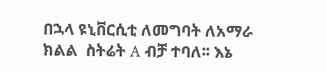በኋላ ዩኒቨርሲቲ ለመግባት ለአማራ ክልል  ስትሬት A ብቻ ተባለ፡፡ እኔ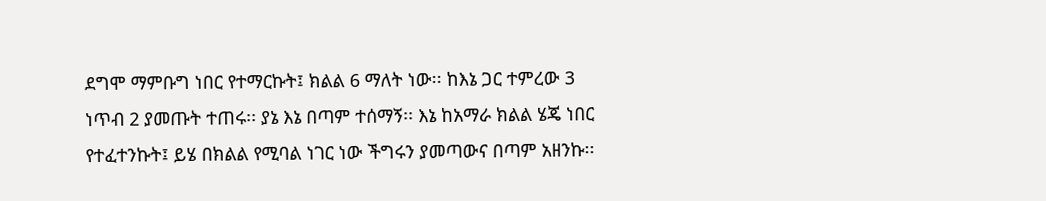ደግሞ ማምቡግ ነበር የተማርኩት፤ ክልል 6 ማለት ነው፡፡ ከእኔ ጋር ተምረው 3 ነጥብ 2 ያመጡት ተጠሩ፡፡ ያኔ እኔ በጣም ተሰማኝ፡፡ እኔ ከአማራ ክልል ሄጄ ነበር የተፈተንኩት፤ ይሄ በክልል የሚባል ነገር ነው ችግሩን ያመጣውና በጣም አዘንኩ፡፡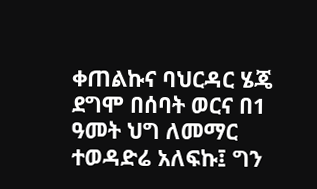ቀጠልኩና ባህርዳር ሄጄ ደግሞ በሰባት ወርና በ1 ዓመት ህግ ለመማር ተወዳድሬ አለፍኩ፤ ግን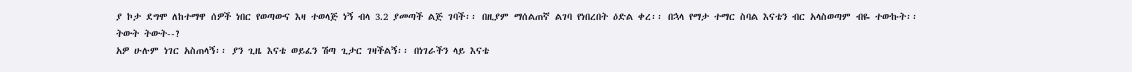ያ ኮታ ደግሞ ለከተማዋ ሰዎች ነበር የወጣውና እዛ ተወላጅ ነኝ ብላ 3.2 ያመጣች ልጅ ገባች፡፡ በዚያም ማሰልጠኛ ልገባ የነበረበት ዕድል ቀረ፡፡ በኋላ የማታ ተማር ስባል እናቴን ብር አላስወጣም ብዬ ተውኩት፡፡
ትውት ትውት--?
አዎ ሁሉም ነገር አስጠላኝ፡፡ ያን ጊዜ እናቴ ወይፈን ሽጣ ጊታር ገዛችልኝ፡፡ በነገራችን ላይ እናቴ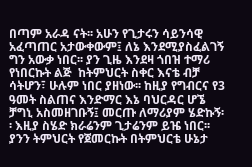በጣም አራዳ ናት፡፡ አሁን የጊታሩን ሳይንሳዊ አፈጣጠር አታውቀውም፤ ለኔ እንደሚያስፈልገኝ ግን አውቃ ነበር፡፡ ያን ጊዜ እንደዛ ጎበዝ ተማሪ የነበርኩት ልጅ  ከትምህርት ስቀር እናቴ ብቻ ሳትሆን፣ ሁሉም ነበር ያዘነው፡፡ ከዚያ የግብርና የ3 ዓመት ስልጠና እንድማር እኔ ባህርዳር ሆኜ ቻግኒ አስመዘገቡኝ፤ መርጡ ለማሪያም ሄድኩኝ፡፡ እዚያ ስሄድ ክራሬንም ጊታሬንም ይዤ ነበር፡፡ ያንን ትምህርት የጀመርኩት በትምህርቴ ሁኔታ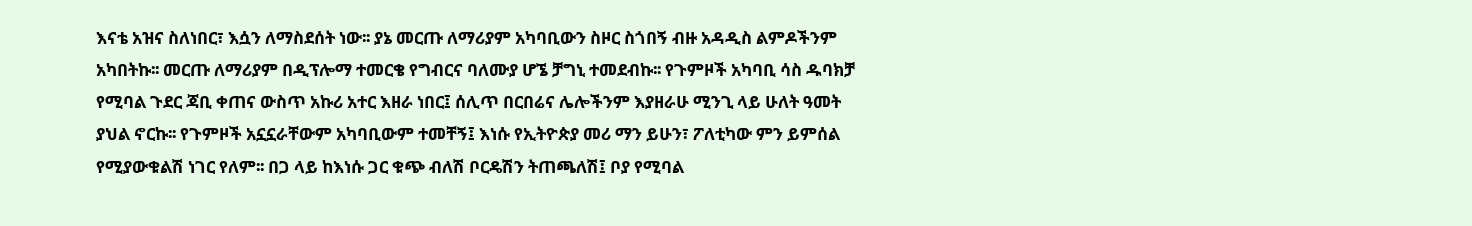እናቴ አዝና ስለነበር፣ እሷን ለማስደሰት ነው፡፡ ያኔ መርጡ ለማሪያም አካባቢውን ስዞር ስጎበኝ ብዙ አዳዲስ ልምዶችንም አካበትኩ፡፡ መርጡ ለማሪያም በዲፕሎማ ተመርቄ የግብርና ባለሙያ ሆኜ ቻግኒ ተመደብኩ፡፡ የጉምዞች አካባቢ ሳስ ዱባክቻ የሚባል ጉደር ጃቢ ቀጠና ውስጥ አኩሪ አተር እዘራ ነበር፤ ሰሊጥ በርበሬና ሌሎችንም እያዘራሁ ሚንጊ ላይ ሁለት ዓመት ያህል ኖርኩ፡፡ የጉምዞች አኗኗራቸውም አካባቢውም ተመቸኝ፤ እነሱ የኢትዮጵያ መሪ ማን ይሁን፣ ፖለቲካው ምን ይምሰል የሚያውቁልሽ ነገር የለም፡፡ በጋ ላይ ከእነሱ ጋር ቁጭ ብለሽ ቦርዴሽን ትጠጫለሽ፤ ቦያ የሚባል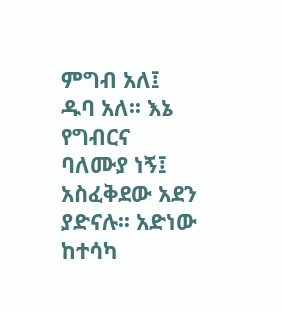ምግብ አለ፤ ዱባ አለ፡፡ እኔ የግብርና ባለሙያ ነኝ፤ አስፈቅደው አደን ያድናሉ፡፡ አድነው ከተሳካ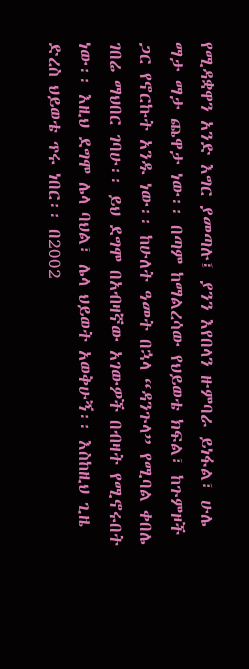የሚዳቋዋን አንድ እግር ያመጣሉ፤ ያንን እየበላን ዙምባራ ይነፋል፣ ሁሌ ማታ ማታ ጨዋታ ነው፡፡ በጣም ከማልረሳው የህይወቴ ክፍል፣ ከጉምዞች ጋር የኖርኩት አንዱ ነው፡፡ ከሁለት ዓመት በኋላ “ዳንጉላ” የሚባል ቀበሌ ገበሬ ማህበር ገባሁ፡፡ ይህ ደግሞ በአብዛኛው አገውዎች በብዛት የሚኖሩበት ነው፡፡ እዚህ ደግሞ ሌላ ባህል፣ ሌላ ህይወት አወቅሁኝ፡፡ እስከዚህ ጊዜ ድረስ ህይወቴ ጥሩ ነበር፡፡ በ2002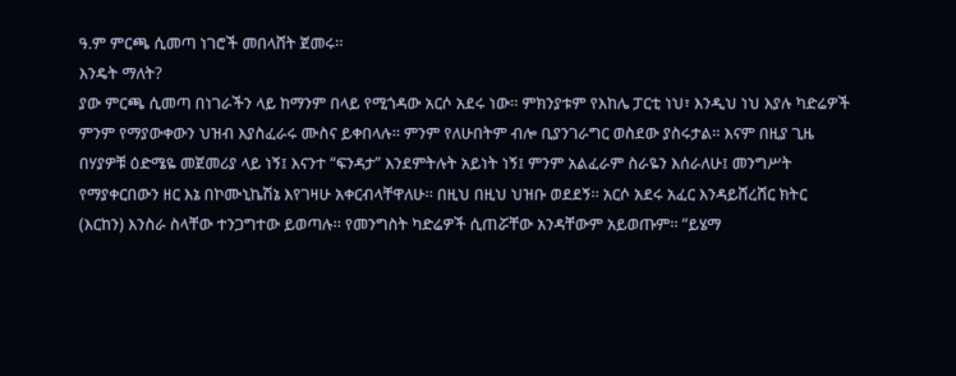ዓ.ም ምርጫ ሲመጣ ነገሮች መበላሸት ጀመሩ፡፡
እንዴት ማለት?
ያው ምርጫ ሲመጣ በነገራችን ላይ ከማንም በላይ የሚጎዳው አርሶ አደሩ ነው፡፡ ምክንያቱም የእከሌ ፓርቲ ነህ፣ እንዲህ ነህ እያሉ ካድሬዎች ምንም የማያውቀውን ህዝብ እያስፈራሩ ሙስና ይቀበላሉ፡፡ ምንም የለሁበትም ብሎ ቢያንገራግር ወስደው ያስሩታል፡፡ እናም በዚያ ጊዜ በሃያዎቹ ዕድሜዬ መጀመሪያ ላይ ነኝ፤ እናንተ “ፍንዳታ” እንደምትሉት አይነት ነኝ፤ ምንም አልፈራም ስራዬን እሰራለሁ፤ መንግሥት የማያቀርበውን ዘር እኔ በኮሙኒኬሽኔ እየገዛሁ አቀርብላቸዋለሁ፡፡ በዚህ በዚህ ህዝቡ ወደደኝ፡፡ አርሶ አደሩ አፈር እንዳይሸረሸር ክትር (እርከን) እንስራ ስላቸው ተንጋግተው ይወጣሉ፡፡ የመንግስት ካድሬዎች ሲጠሯቸው አንዳቸውም አይወጡም፡፡ “ይሄማ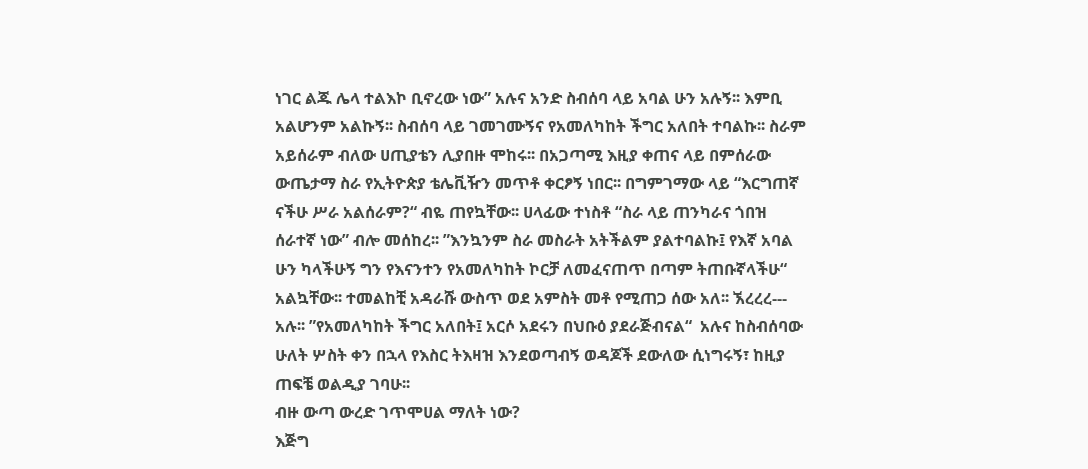ነገር ልጁ ሌላ ተልእኮ ቢኖረው ነው” አሉና አንድ ስብሰባ ላይ አባል ሁን አሉኝ፡፡ እምቢ አልሆንም አልኩኝ፡፡ ስብሰባ ላይ ገመገሙኝና የአመለካከት ችግር አለበት ተባልኩ፡፡ ስራም አይሰራም ብለው ሀጢያቴን ሊያበዙ ሞከሩ፡፡ በአጋጣሚ እዚያ ቀጠና ላይ በምሰራው ውጤታማ ስራ የኢትዮጵያ ቴሌቪዥን መጥቶ ቀርፆኝ ነበር፡፡ በግምገማው ላይ “እርግጠኛ ናችሁ ሥራ አልሰራም?“ ብዬ ጠየኳቸው፡፡ ሀላፊው ተነስቶ “ስራ ላይ ጠንካራና ጎበዝ ሰራተኛ ነው” ብሎ መሰከረ፡፡ ”እንኳንም ስራ መስራት አትችልም ያልተባልኩ፤ የእኛ አባል ሁን ካላችሁኝ ግን የእናንተን የአመለካከት ኮርቻ ለመፈናጠጥ በጣም ትጠቡኛላችሁ“ አልኳቸው፡፡ ተመልከቺ አዳራሹ ውስጥ ወደ አምስት መቶ የሚጠጋ ሰው አለ፡፡ ኧረረረ--- አሉ፡፡ ”የአመለካከት ችግር አለበት፤ አርሶ አደሩን በህቡዕ ያደራጅብናል“  አሉና ከስብሰባው ሁለት ሦስት ቀን በኋላ የእስር ትእዛዝ እንደወጣብኝ ወዳጆች ደውለው ሲነግሩኝ፣ ከዚያ ጠፍቼ ወልዲያ ገባሁ፡፡
ብዙ ውጣ ውረድ ገጥሞሀል ማለት ነው?
እጅግ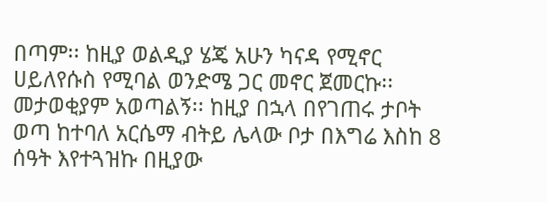በጣም፡፡ ከዚያ ወልዲያ ሄጄ አሁን ካናዳ የሚኖር ሀይለየሱስ የሚባል ወንድሜ ጋር መኖር ጀመርኩ፡፡ መታወቂያም አወጣልኝ፡፡ ከዚያ በኋላ በየገጠሩ ታቦት ወጣ ከተባለ አርሴማ ብትይ ሌላው ቦታ በእግሬ እስከ 8 ሰዓት እየተጓዝኩ በዚያው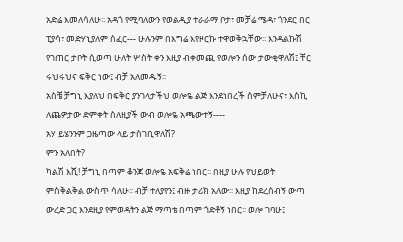አድሬ እመለሳለሁ፡፡ አዳጎ የሚባለውን የወልዲያ ተራራማ ቦታ፣ መቻሬ ሜዳ፣ ጎንደር በር ፒያሳ፣ መድሃኒያለም ሰፈር--- ሁሉንም በእግሬ እየዞርኩ ተዋወቅኋቸው፡፡ እንዳልኩሽ የገጠር ታቦት ሲወጣ ሁለት ሦስት ቀን እዚያ ብቀመጪ የወሎን ሰው ታውቂዋለሽ፤ ቸር ሩህሩህና ፍቅር ነው፤ ብቻ አለመዱኝ፡፡
አስቼ ቻግኒ እያለህ በፍቅር ያንገላታችህ ወሎዬ ልጅ እንደነበረች ሰምቻለሁና፣ እስኪ ለጨዎታው ድምቀት ስለዚያች ውብ ወሎዬ አጫውተኝ----
አሃ ይሄንንም ጋዜጣው ላይ ታስገቢዋለሽ?
ምን አለበት?
ካልሽ እሺ! ቻግኒ በጣም ቆንጆ ወሎዬ አፍቅሬ ነበር፡፡ በዚያ ሁሉ የህይወት ምስቅልቅል ውስጥ ሳለሁ፡፡ ብቻ ተለያየን፤ ብዙ ታሪክ አለው፡፡ እዚያ ከደረሰብኝ ውጣ ውረድ ጋር እንደዚያ የምወዳትን ልጅ ማጣቴ በጣም ጎድቶኝ ነበር፡፡ ወሎ ገባሁ፤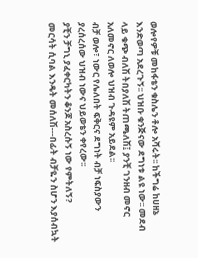ወሎየዎቹ መከፋቴን ቁስሌን ቶሎ አሻሩት፡፡ ከችግሬ ከሀዘኔ እንድወጣ አደረጉኝ፡፡ ህዝቡ ቁንጅናው ደግነቱ ልዩ ነው፡፡ መደብ ላይ ቁጭ ብለሽ ትበያለሽ ትጠጫለሽ፤ ያንቺ ገንዘብ መኖር አለመኖር ለወሎ ህዝብ ጉዳዩም አይደል፡፡
ብቻ ወሎ፣ ነውር የሌለበት ፍቅርና ደግነት ብቻ ነፍስያውን ያረሰረሰው ህዝብ ነውና ህይወቴን ቀየረው፡፡
ያቺን ቻግኒ ያፈቀርካትን ቆንጆ አስረሱኝ ነው የምትለኝ?
መርሳት ሲባል እንዴት መሰለሽ---በፊት ብቻዬን ስሆን እያሰብኳት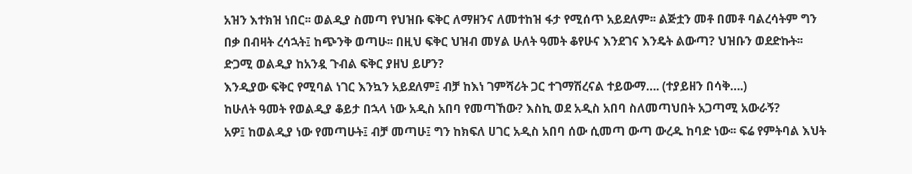አዝን እተክዝ ነበር፡፡ ወልዲያ ስመጣ የህዝቡ ፍቅር ለማዘንና ለመተከዝ ፋታ የሚሰጥ አይደለም፡፡ ልጅቷን መቶ በመቶ ባልረሳትም ግን በቃ በብዛት ረሳኋት፤ ከጭንቅ ወጣሁ፡፡ በዚህ ፍቅር ህዝብ መሃል ሁለት ዓመት ቆየሁና እንደገና እንዴት ልውጣ? ህዝቡን ወደድኩት፡፡
ድጋሚ ወልዲያ ከአንዷ ጉብል ፍቅር ያዘህ ይሆን?
እንዲያው ፍቅር የሚባል ነገር እንኳን አይደለም፤ ብቻ ከእነ ገምሻሪት ጋር ተገማሽረናል ተይውማ…. (ተያይዘን በሳቅ….)
ከሁለት ዓመት የወልዲያ ቆይታ በኋላ ነው አዲስ አበባ የመጣኸው? እስኪ ወደ አዲስ አበባ ስለመጣህበት አጋጣሚ አውራኝ?
አዎ፤ ከወልዲያ ነው የመጣሁት፤ ብቻ መጣሁ፤ ግን ከክፍለ ሀገር አዲስ አበባ ሰው ሲመጣ ውጣ ውረዱ ከባድ ነው፡፡ ፍሬ የምትባል እህት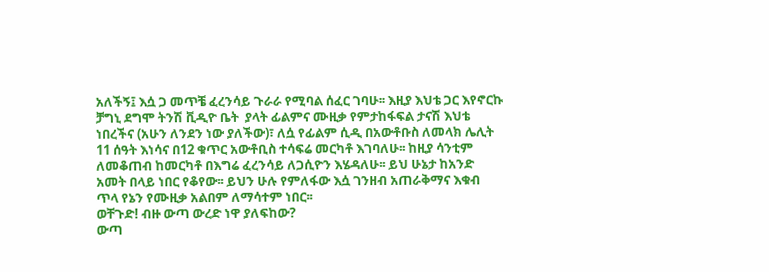አለችኝ፤ እሷ ጋ መጥቼ ፈረንሳይ ጉራራ የሚባል ሰፈር ገባሁ፡፡ እዚያ እህቴ ጋር እየኖርኩ ቻግኒ ደግሞ ትንሽ ቪዲዮ ቤት  ያላት ፊልምና ሙዚቃ የምታከፋፍል ታናሽ እህቴ ነበረችና (አሁን ለንደን ነው ያለችው)፣ ለሷ የፊልም ሲዲ በአውቶቡስ ለመላክ ሌሊት 11 ሰዓት እነሳና በ12 ቁጥር አውቶቢስ ተሳፍሬ መርካቶ እገባለሁ፡፡ ከዚያ ሳንቲም ለመቆጠብ ከመርካቶ በእግሬ ፈረንሳይ ለጋሲዮን እሄዳለሁ፡፡ ይህ ሁኔታ ከአንድ አመት በላይ ነበር የቆየው፡፡ ይህን ሁሉ የምለፋው እሷ ገንዘብ አጠራቅማና እቁብ ጥላ የኔን የሙዚቃ አልበም ለማሳተም ነበር፡፡
ወቸጉድ! ብዙ ውጣ ውረድ ነዋ ያለፍከው?
ውጣ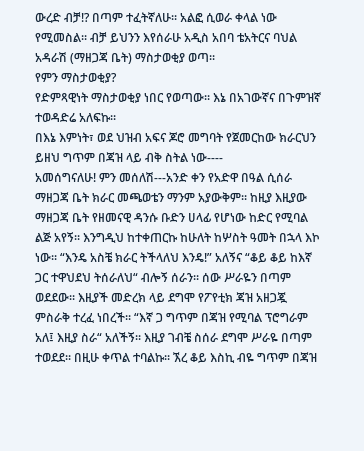ውረድ ብቻ!? በጣም ተፈትኛለሁ፡፡ አልፎ ሲወራ ቀላል ነው የሚመስል፡፡ ብቻ ይህንን እየሰራሁ አዲስ አበባ ቴአትርና ባህል አዳራሽ (ማዘጋጃ ቤት) ማስታወቂያ ወጣ፡፡
የምን ማስታወቂያ?
የድምጻዊነት ማስታወቂያ ነበር የወጣው፡፡ እኔ በአገውኛና በጉምዝኛ ተወዳድሬ አለፍኩ፡፡
በእኔ እምነት፣ ወደ ህዝብ አፍና ጆሮ መግባት የጀመርከው ክራርህን ይዘህ ግጥም በጃዝ ላይ ብቅ ስትል ነው----
አመሰግናለሁ! ምን መሰለሽ---አንድ ቀን የአድዋ በዓል ሲሰራ ማዘጋጃ ቤት ክራር መጫወቴን ማንም አያውቅም፡፡ ከዚያ እዚያው ማዘጋጃ ቤት የዘመናዊ ዳንሱ ቡድን ሀላፊ የሆነው ከድር የሚባል ልጅ አየኝ፡፡ እንግዲህ ከተቀጠርኩ ከሁለት ከሦስት ዓመት በኋላ እኮ ነው፡፡ “እንዴ አስቼ ክራር ትችላለህ እንዴ!” አለኝና “ቆይ ቆይ ከእኛ ጋር ተዋህደህ ትሰራለህ“ ብሎኝ ሰራን፡፡ ሰው ሥራዬን በጣም ወደደው፡፡ እዚያች መድረክ ላይ ደግሞ የፖየቲክ ጃዝ አዘጋጇ ምስራቅ ተረፈ ነበረች፡፡ “እኛ ጋ ግጥም በጃዝ የሚባል ፕሮግራም አለ፤ እዚያ ስራ“ አለችኝ፡፡ እዚያ ገብቼ ስሰራ ደግሞ ሥራዬ በጣም ተወደደ፡፡ በዚሁ ቀጥል ተባልኩ፡፡ ኧረ ቆይ እስኪ ብዬ ግጥም በጃዝ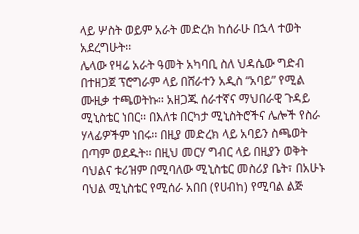ላይ ሦስት ወይም አራት መድረክ ከሰራሁ በኋላ ተወት አደረግሁት፡፡
ሌላው የዛሬ አራት ዓመት አካባቢ ስለ ህዳሴው ግድብ በተዘጋጀ ፕሮግራም ላይ በሸራተን አዲስ “አባይ” የሚል ሙዚቃ ተጫወትኩ፡፡ አዘጋጁ ሰራተኛና ማህበራዊ ጉዳይ ሚኒስቴር ነበር፡፡ በእለቱ በርካታ ሚኒስትሮችና ሌሎች የስራ ሃላፊዎችም ነበሩ፡፡ በዚያ መድረክ ላይ አባይን ስጫወት በጣም ወደዱት፡፡ በዚህ መርሃ ግብር ላይ በዚያን ወቅት ባህልና ቱሪዝም በሚባለው ሚኒስቴር መስሪያ ቤት፣ በአሁኑ ባህል ሚኒስቴር የሚሰራ አበበ (የሀብከ) የሚባል ልጅ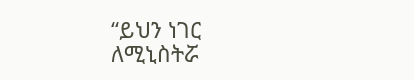“ይህን ነገር ለሚኒስትሯ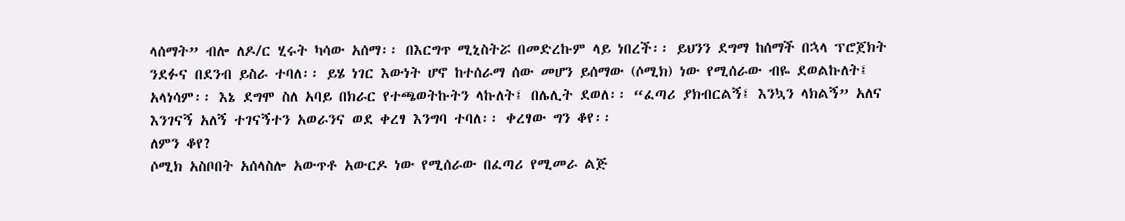ላሰማት” ብሎ ለዶ/ር ሂሩት ካሳው አሰማ፡፡ በእርግጥ ሚኒስትሯ በመድረኩም ላይ ነበረች፡፡ ይህንን ደግማ ከሰማች በኋላ ፕሮጀክት ንደፉና በደንብ ይስራ ተባለ፡፡ ይሄ ነገር እውነት ሆኖ ከተሰራማ ሰው መሆን ይሰማው (ሶሚክ) ነው የሚሰራው ብዬ ደወልኩለት፤ አላነሳም፡፡ እኔ ደግሞ ስለ አባይ በክራር የተጫወትኩትን ላኩለት፤ በሌሊት ደወለ፡፡ “ፈጣሪ ያክብርልኝ፤ እንኳን ላክልኝ” አለና እንገናኝ አለኝ ተገናኝተን አወራንና ወደ ቀረፃ እንግባ ተባለ፡፡ ቀረፃው ግን ቆየ፡፡
ለምን ቆየ?
ሶሚክ አስቦበት አሰላስሎ አውጥቶ አውርዶ ነው የሚሰራው በፈጣሪ የሚመራ ልጅ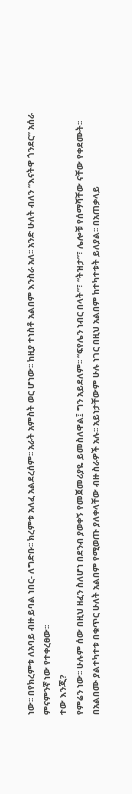ነው፡፡ በየክረምቱ ለአባይ ብዙ ይባል ነበር- ለግድቡ፡፡ ክረምቱ አለፈ አልደረሰም፡፡ አራት አምስት ወር ሆነው፡፡ ከዚያ ተነስቶ አልበም እንስራ አለ፡፡ አንድ ሁለት ብለን “እናትዋ ጎንደር” አሰራ ምናምንኛ ነው የተቀረፀው፡፡
ተው እንጂ?
የምሬን ነው፡፡ ሁሉም ሰው በዚህ ዘፈን ስለሆነ በደንብ ያወቀኝ የመጀመሪያዬ ይመስለዋል፤ ግን አይደለም፡፡ “ፍየሌን ነብር በላት”፣ “ትዝታ”፣ ሌሎቹ የሰማሻቸው ናቸው የቀደሙት፡፡ በአልበሙ ያልተካተቱ በቁጥር ሁለት አልበም የሚወጡ ያለቀላቸው ብዙ ስራዎች አሉ፡፡ አይነታቸውም ሁሉ ነገር በዚህ አልበም ከተካተቱት ይለያል፡፡ በአጠቃላይ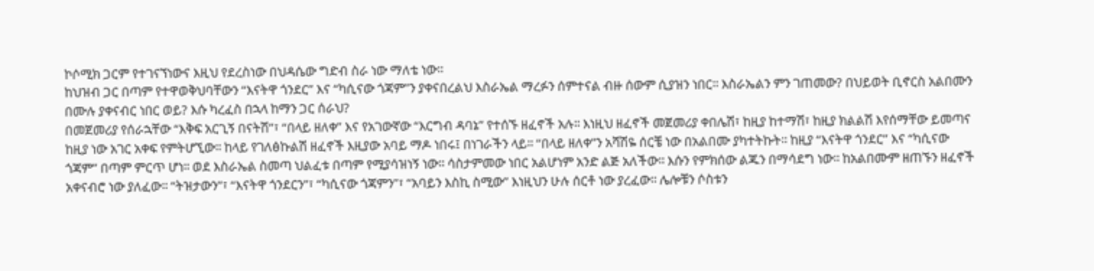ኮሶሚክ ጋርም የተገናኘነውና እዚህ የደረስነው በህዳሴው ግድብ ስራ ነው ማለቴ ነው፡፡
ከህዝብ ጋር በጣም የተዋወቅህባቸውን “እናትዋ ጎንደር” እና “ካሲናው ጎጃም”ን ያቀናበረልህ እስራኤል ማረፉን ሰምተናል ብዙ ሰውም ሲያዝን ነበር፡፡ እስራኤልን ምን ገጠመው? በህይወት ቢኖርስ አልበሙን በሙሉ ያቀናብር ነበር ወይ? እሱ ካረፈስ በኋላ ከማን ጋር ሰራህ?
በመጀመሪያ የሰራኋቸው “እቅፍ አርጊኝ በናትሽ”፣ “በላይ ዘለቀ” እና የአገውኛው “እርግብ ዳባኔ” የተሰኙ ዘፈኖች አሉ፡፡ እነዚህ ዘፈኖች መጀመሪያ ቀበሌሽ፣ ከዚያ ከተማሽ፣ ከዚያ ክልልሽ እየሰማቸው ይመጣና ከዚያ ነው አገር አቀፍ የምትሆኚው፡፡ ከላይ የገለፅኩልሽ ዘፈኖች እዚያው አባይ ማዶ ነበሩ፤ በነገራችን ላይ፡፡ “በላይ ዘለቀ”ን አሻሽዬ ሰርቼ ነው በአልበሙ ያካተትኩት፡፡ ከዚያ “እናትዋ ጎንደር” እና “ካሲናው ጎጃም” በጣም ምርጥ ሆነ፡፡ ወደ እስራኤል ስመጣ ህልፈቱ በጣም የሚያሳዝነኝ ነው፡፡ ሳስታምመው ነበር አልሆነም አንድ ልጅ አለችው፡፡ እሱን የምክሰው ልጁን በማሳደግ ነው፡፡ ከአልበሙም ዘጠኙን ዘፈኖች አቀናብሮ ነው ያለፈው፡፡ “ትዝታውን”፣ “እናትዋ ጎንደርን”፣ “ካሲናው ጎጃምን”፣ “አባይን እስኪ ስሚው” እነዚህን ሁሉ ሰርቶ ነው ያረፈው፡፡ ሌሎቹን ሶስቱን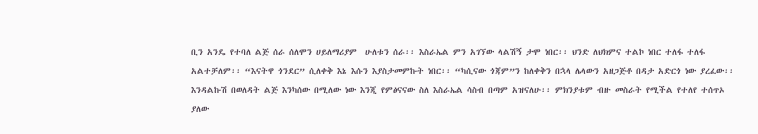ቢን አንዴ የተባለ ልጅ ሰራ ሰለሞን ሀይለማሪያም  ሁለቱን ሰራ፡፡ እስራኤል ምን አገኘው ላልሽኝ ታሞ ነበር፡፡ ህንድ ለህክምና ተልኮ ነበር ተለፋ ተለፋ አልተቻለም፡፡ “እናትዋ ጎንደር” ሲለቀቅ እኔ እሱን እያስታመምኩት ነበር፡፡ “ካሲናው ጎጃም”ን ከለቀቅን በኋላ ሌላውን አዘጋጅቶ በዳታ አድርጎ ነው ያረፈው፡፡ እንዳልኩሽ በወለዳት ልጅ እንካሰው በሚለው ነው እንጂ የምፅናናው ስለ እስራኤል ሳስብ በጣም አዝናለሁ፡፡ ምክንያቱም ብዙ መስራት የሚችል የተለየ ተሰጥኦ ያለው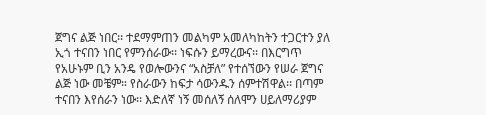ጀግና ልጅ ነበር፡፡ ተደማምጠን መልካም አመለካከትን ተጋርተን ያለ ኢጎ ተናበን ነበር የምንሰራው፡፡ ነፍሱን ይማረውና፡፡ በእርግጥ የአሁኑም ቢን አንዴ የወሎውንና “አስቻለ” የተሰኘውን የሠራ ጀግና ልጅ ነው መቼም። የስራውን ከፍታ ሳውንዱን ሰምተሽዋል፡፡ በጣም ተናበን እየሰራን ነው፡፡ እድለኛ ነኝ መሰለኝ ሰለሞን ሀይለማሪያም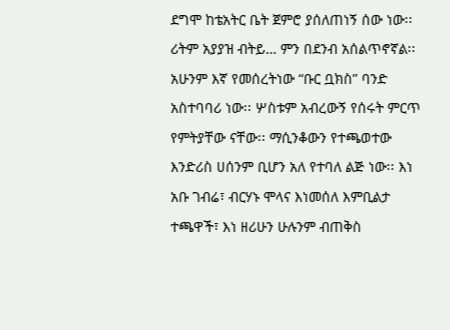ደግሞ ከቴአትር ቤት ጀምሮ ያሰለጠነኝ ሰው ነው፡፡ ሪትም አያያዝ ብትይ… ምን በደንብ አሰልጥኖኛል፡፡ አሁንም እኛ የመሰረትነው “ቡር ቧክስ” ባንድ አስተባባሪ ነው፡፡ ሦስቱም አብረውኝ የሰሩት ምርጥ የምትያቸው ናቸው፡፡ ማሲንቆውን የተጫወተው እንድሪስ ሀሰንም ቢሆን አለ የተባለ ልጅ ነው፡፡ እነ አቡ ገብሬ፣ ብርሃኑ ሞላና እነመሰለ እምቢልታ ተጫዋች፣ እነ ዘሪሁን ሁሉንም ብጠቅስ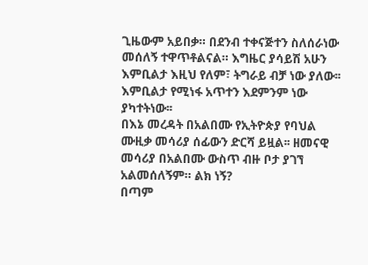ጊዜውም አይበቃ። በደንብ ተቀናጅተን ስለሰራነው መሰለኝ ተዋጥቶልናል። እግዜር ያሳይሽ አሁን እምቢልታ እዚህ የለም፣ ትግራይ ብቻ ነው ያለው፡፡ እምቢልታ የሚነፋ አጥተን እደምንም ነው ያካተትነው፡፡
በእኔ መረዳት በአልበሙ የኢትዮጵያ የባህል ሙዚቃ መሳሪያ ሰፊውን ድርሻ ይዟል፡፡ ዘመናዊ መሳሪያ በአልበሙ ውስጥ ብዙ ቦታ ያገኘ አልመሰለኝም። ልክ ነኝ?
በጣም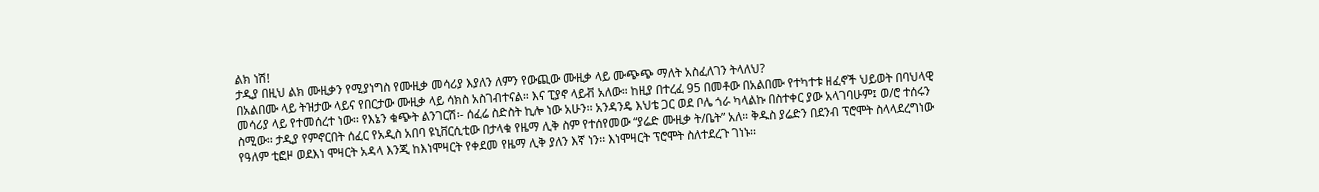ልክ ነሽ!
ታዲያ በዚህ ልክ ሙዚቃን የሚያነግስ የሙዚቃ መሳሪያ እያለን ለምን የውጪው ሙዚቃ ላይ ሙጭጭ ማለት አስፈለገን ትላለህ?
በአልበሙ ላይ ትዝታው ላይና የበርታው ሙዚቃ ላይ ሳክስ አስገብተናል። እና ፒያኖ ላይቭ አለው። ከዚያ በተረፈ 95 በመቶው በአልበሙ የተካተቱ ዘፈኖች ህይወት በባህላዊ መሳሪያ ላይ የተመሰረተ ነው፡፡ የእኔን ቁጭት ልንገርሽ፡- ሰፈሬ ስድስት ኪሎ ነው አሁን፡፡ አንዳንዴ እህቴ ጋር ወደ ቦሌ ጎራ ካላልኩ በስተቀር ያው አላገባሁም፤ ወ/ሮ ተሰሩን ስሚው፡፡ ታዲያ የምኖርበት ሰፈር የአዲስ አበባ ዩኒቨርሲቲው በታላቁ የዜማ ሊቅ ስም የተሰየመው “ያሬድ ሙዚቃ ት/ቤት” አለ። ቅዱስ ያሬድን በደንብ ፕሮሞት ስላላደረግነው የዓለም ቲፎዞ ወደእነ ሞዛርት አዳላ እንጂ ከእነሞዛርት የቀደመ የዜማ ሊቅ ያለን እኛ ነን፡፡ እነሞዛርት ፕሮሞት ስለተደረጉ ገነኑ፡፡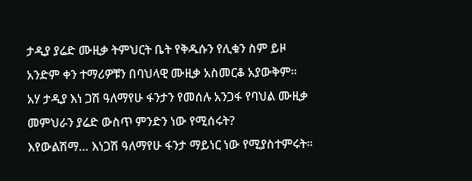ታዲያ ያሬድ ሙዚቃ ትምህርት ቤት የቅዱሱን የሊቁን ስም ይዞ አንድም ቀን ተማሪዎቹን በባህላዊ ሙዚቃ አስመርቆ አያውቅም፡፡
አሃ ታዲያ እነ ጋሽ ዓለማየሁ ፋንታን የመሰሉ አንጋፋ የባህል ሙዚቃ መምህራን ያሬድ ውስጥ ምንድን ነው የሚሰሩት?
እየውልሽማ… እነጋሽ ዓለማየሁ ፋንታ ማይነር ነው የሚያስተምሩት፡፡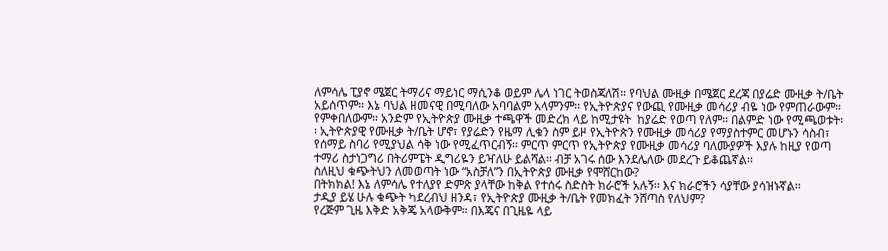ለምሳሌ ፒያኖ ሜጀር ትማሪና ማይነር ማሲንቆ ወይም ሌላ ነገር ትወስጃለሽ። የባህል ሙዚቃ በሜጀር ደረጃ በያሬድ ሙዚቃ ት/ቤት አይሰጥም፡፡ እኔ ባህል ዘመናዊ በሚባለው አባባልም አላምንም፡፡ የኢትዮጵያና የውጪ የሙዚቃ መሳሪያ ብዬ ነው የምጠራውም። የምቀበለውም። አንድም የኢትዮጵያ ሙዚቃ ተጫዋች መድረክ ላይ ከሚታዩት  ከያሬድ የወጣ የለም፡፡ በልምድ ነው የሚጫወቱት፡፡ ኢትዮጵያዊ የሙዚቃ ት/ቤት ሆኖ፣ የያሬድን የዜማ ሊቁን ስም ይዞ የኢትዮጵን የሙዚቃ መሳሪያ የማያስተምር መሆኑን ሳስብ፣ የሰማይ ስባሪ የሚያህል ሳቅ ነው የሚፈጥርብኝ፡፡ ምርጥ ምርጥ የኢትዮጵያ የሙዚቃ መሳሪያ ባለሙያዎች እያሉ ከዚያ የወጣ ተማሪ ስታነጋግሪ በትሪምፔት ዲግሪዬን ይዣለሁ ይልሻል፡፡ ብቻ አገሩ ሰው እንደሌለው መደረጉ ይቆጨኛል፡፡
ስለዚህ ቁጭትህን ለመወጣት ነው “አስቻለ”ን በኢትዮጵያ ሙዚቃ የሞሸርከው?
በትክክል! እኔ ለምሳሌ የተለያየ ድምጽ ያላቸው ከቅል የተሰሩ ስድስት ክራሮች አሉኝ፡፡ እና ክራሮችን ሳያቸው ያሳዝኑኛል፡፡
ታዲያ ይሄ ሁሉ ቁጭት ካደረብህ ዘንዳ፣ የኢትዮጵያ ሙዚቃ ት/ቤት የመክፈት ንሸጣስ የለህም?
የረጅም ጊዜ እቅድ አቅጄ አላውቅም። በእጄና በጊዜዬ ላይ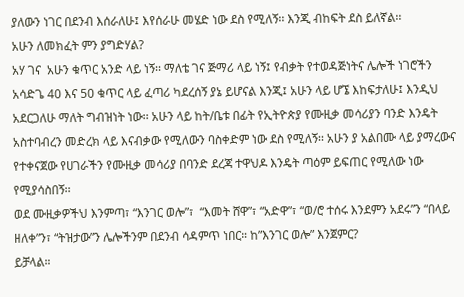ያለውን ነገር በደንብ እሰራለሁ፤ እየሰራሁ መሄድ ነው ደስ የሚለኝ፡፡ እንጂ ብከፍት ደስ ይለኛል፡፡
አሁን ለመክፈት ምን ያግድሃል?
አሃ ገና  አሁን ቁጥር አንድ ላይ ነኝ፡፡ ማለቴ ገና ጅማሪ ላይ ነኝ፤ የብቃት የተወዳጅነትና ሌሎች ነገሮችን አሳድጌ 40 እና 50 ቁጥር ላይ ፈጣሪ ካደረሰኝ ያኔ ይሆናል እንጂ፤ አሁን ላይ ሆኜ እከፍታለሁ፤ እንዲህ አደርጋለሁ ማለት ግብዝነት ነው፡፡ አሁን ላይ ከት/ቤቱ በፊት የኢትዮጵያ የሙዚቃ መሳሪያን ባንድ እንዴት አስተባብረን መድረክ ላይ እናብቃው የሚለውን ባስቀድም ነው ደስ የሚለኝ፡፡ አሁን ያ አልበሙ ላይ ያማረውና የተቀናጀው የሀገራችን የሙዚቃ መሳሪያ በባንድ ደረጃ ተዋህዶ እንዴት ጣዕም ይፍጠር የሚለው ነው የሚያሳስበኝ፡፡
ወደ ሙዚቃዎችህ እንምጣ፣ “እንገር ወሎ”፣  “እመት ሸዋ”፣ “አድዋ”፣ “ወ/ሮ ተሰሩ እንደምን አደሩ”ን “በላይ ዘለቀ”ን፣ “ትዝታው”ን ሌሎችንም በደንብ ሳዳምጥ ነበር። ከ”እንገር ወሎ” እንጀምር?
ይቻላል።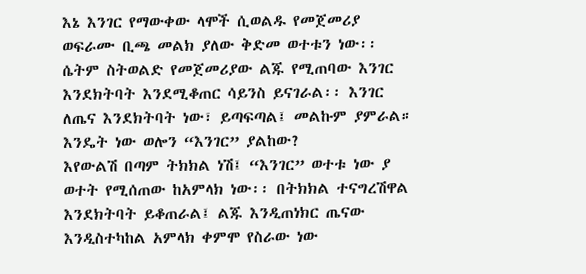እኔ እንገር የማውቀው ላሞች ሲወልዱ የመጀመሪያ ወፍራሙ ቢጫ መልክ ያለው ቅድመ ወተቱን ነው፡፡ ሴትም ስትወልድ የመጀመሪያው ልጁ የሚጠባው እንገር እንደክትባት እንደሚቆጠር ሳይንስ ይናገራል፡፡ እንገር ለጤና እንደክትባት ነው፣ ይጣፍጣል፤ መልኩም ያምራል። እንዴት ነው ወሎን “እንገር” ያልከው?
እየውልሽ በጣም ትክክል ነሽ፤ “እንገር” ወተቱ ነው ያ ወተት የሚሰጠው ከአምላክ ነው፡፡ በትክክል ተናግረሽዋል እንደክትባት ይቆጠራል፤ ልጁ እንዲጠነክር ጤናው እንዲስተካከል አምላክ ቀምሞ የስራው ነው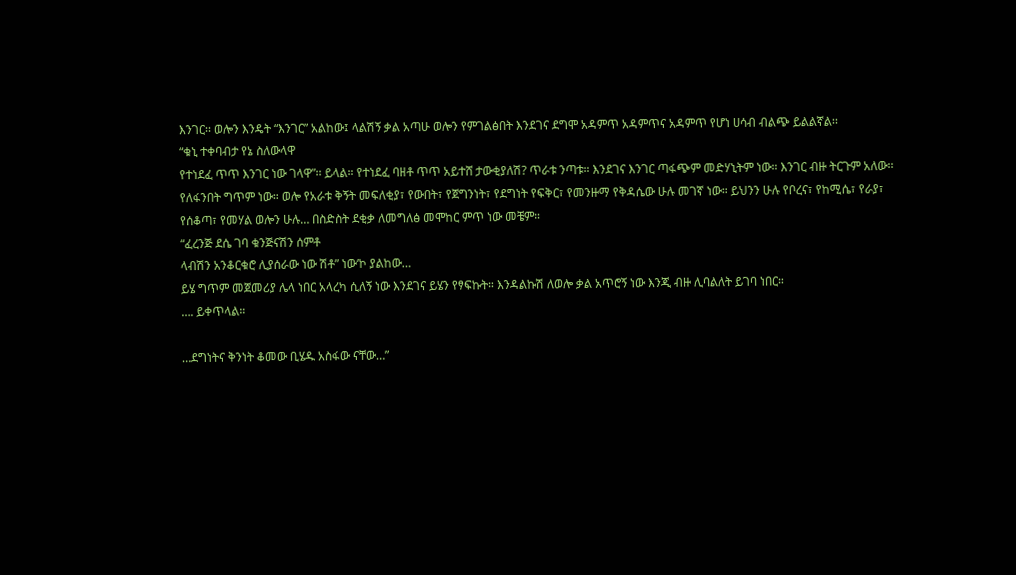እንገር፡፡ ወሎን እንዴት “እንገር” አልከው፤ ላልሽኝ ቃል አጣሁ ወሎን የምገልፅበት እንደገና ደግሞ አዳምጥ አዳምጥና አዳምጥ የሆነ ሀሳብ ብልጭ ይልልኛል፡፡
“ቁኒ ተቀባብታ የኔ ስለውላዋ
የተነደፈ ጥጥ እንገር ነው ገላዋ”፡፡ ይላል። የተነደፈ ባዘቶ ጥጥ አይተሸ ታውቂያለሽ? ጥራቱ ንጣቱ። እንደገና እንገር ጣፋጭም መድሃኒትም ነው። እንገር ብዙ ትርጉም አለው፡፡ የለፋንበት ግጥም ነው። ወሎ የአራቱ ቅኝት መፍለቂያ፣ የውበት፣ የጀግንነት፣ የደግነት የፍቅር፣ የመንዙማ የቅዳሴው ሁሉ መገኛ ነው። ይህንን ሁሉ የቦረና፣ የከሚሴ፣ የራያ፣ የሰቆጣ፣ የመሃል ወሎን ሁሉ… በስድስት ደቂቃ ለመግለፅ መሞከር ምጥ ነው መቼም።
“ፈረንጅ ደሴ ገባ ቁንጅናሽን ሰምቶ
ላብሽን አንቆርቁሮ ሊያሰራው ነው ሽቶ” ነው‘ኮ ያልከው…
ይሄ ግጥም መጀመሪያ ሌላ ነበር አላረካ ሲለኝ ነው እንደገና ይሄን የፃፍኩት። እንዳልኩሽ ለወሎ ቃል አጥሮኝ ነው እንጂ ብዙ ሊባልለት ይገባ ነበር።
…. ይቀጥላል።

…ደግነትና ቅንነት ቆመው ቢሄዱ አስፋው ናቸው…”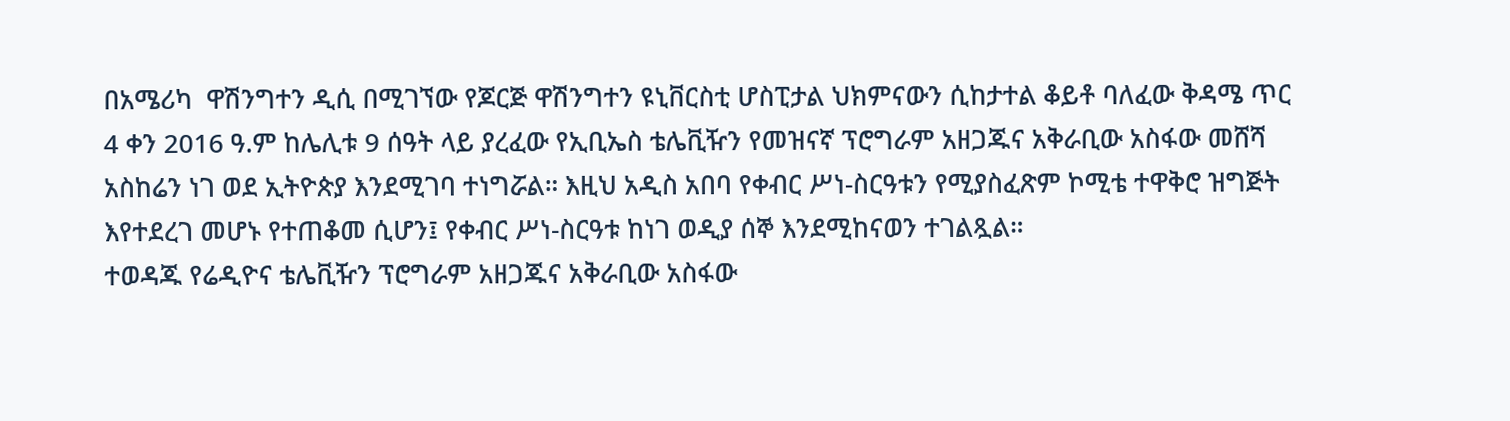በአሜሪካ  ዋሽንግተን ዲሲ በሚገኘው የጆርጅ ዋሽንግተን ዩኒቨርስቲ ሆስፒታል ህክምናውን ሲከታተል ቆይቶ ባለፈው ቅዳሜ ጥር 4 ቀን 2016 ዓ.ም ከሌሊቱ 9 ሰዓት ላይ ያረፈው የኢቢኤስ ቴሌቪዥን የመዝናኛ ፕሮግራም አዘጋጁና አቅራቢው አስፋው መሸሻ አስከሬን ነገ ወደ ኢትዮጵያ እንደሚገባ ተነግሯል። እዚህ አዲስ አበባ የቀብር ሥነ-ስርዓቱን የሚያስፈጽም ኮሚቴ ተዋቅሮ ዝግጅት እየተደረገ መሆኑ የተጠቆመ ሲሆን፤ የቀብር ሥነ-ስርዓቱ ከነገ ወዲያ ሰኞ እንደሚከናወን ተገልጿል።
ተወዳጁ የሬዲዮና ቴሌቪዥን ፕሮግራም አዘጋጁና አቅራቢው አስፋው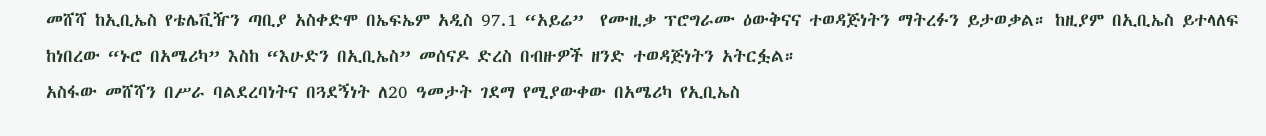መሸሻ ከኢቢኤስ የቴሌቪዥን ጣቢያ አስቀድሞ በኤፍኤም አዲስ 97.1 “አይሬ”  የሙዚቃ ፕሮግራሙ ዕውቅናና ተወዳጅነትን ማትረፉን ይታወቃል። ከዚያም በኢቢኤስ ይተላለፍ ከነበረው “ኑሮ በአሜሪካ” እስከ “እሁድን በኢቢኤስ” መሰናዶ ድረስ በብዙዎች ዘንድ ተወዳጅነትን አትርፏል።
አስፋው መሸሻን በሥራ ባልደረባነትና በጓደኝነት ለ20 ዓመታት ገደማ የሚያውቀው በአሜሪካ የኢቢኤስ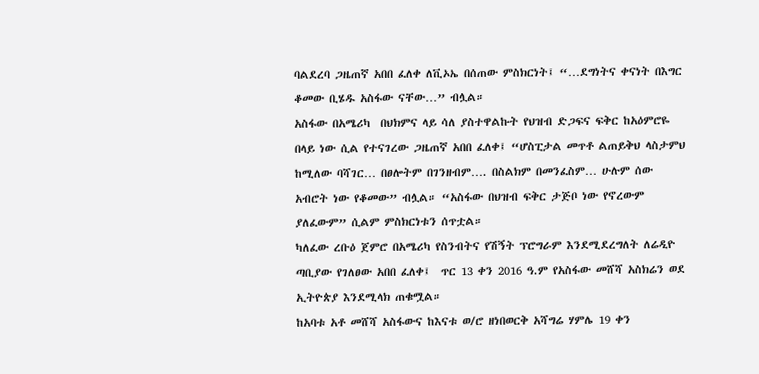ባልደረባ ጋዜጠኛ አበበ ፈለቀ ለቪኦኤ በሰጠው ምስክርነት፤ “…ደግነትና ቀናነት በእግር ቆመው ቢሄዱ አስፋው ናቸው…” ብሏል።
አስፋው በአሜሪካ  በህክምና ላይ ሳለ ያስተዋልኩት የህዝብ ድጋፍና ፍቅር ከአዕምሮዬ በላይ ነው ሲል የተናገረው ጋዜጠኛ አበበ ፈለቀ፤ “ሆስፒታል መጥቶ ልጠይቅህ ላስታምህ ከሚለው ባሻገር… በፀሎትም በገንዘብም…. በስልክም በመንፈስም… ሁሉም ሰው አብሮት ነው የቆመው” ብሏል። “አስፋው በህዝብ ፍቅር ታጅቦ ነው የኖረውም ያለፈውም” ሲልም ምስክርነቱን ሰጥቷል።
ካለፈው ረቡዕ ጀምሮ በአሜሪካ የስንብትና የሽኝት ፕሮግራም እንደሚደረግለት ለሬዲዮ ጣቢያው የገለፀው አበበ ፈለቀ፤  ጥር 13 ቀን 2016 ዓ.ም የአስፋው መሸሻ አስክሬን ወደ ኢትዮጵያ እንደሚላክ ጠቁሟል።
ከአባቱ አቶ መሸሻ አስፋውና ከእናቱ ወ/ሮ ዘነበወርቅ አሻግሬ ሃምሌ 19 ቀን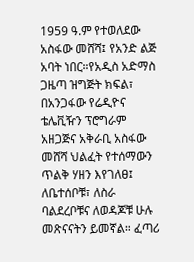1959 ዓ.ም የተወለደው አስፋው መሸሻ፤ የአንድ ልጅ አባት ነበር።የአዲስ አድማስ ጋዜጣ ዝግጅት ክፍል፣ በአንጋፋው የሬዲዮና ቴሌቪዥን ፕሮግራም አዘጋጅና አቅራቢ አስፋው መሸሻ ህልፈት የተሰማውን ጥልቅ ሃዘን እየገለፀ፤ ለቤተሰቦቹ፣ ለስራ  ባልደረቦቹና ለወዳጆቹ ሁሉ መጽናናትን ይመኛል። ፈጣሪ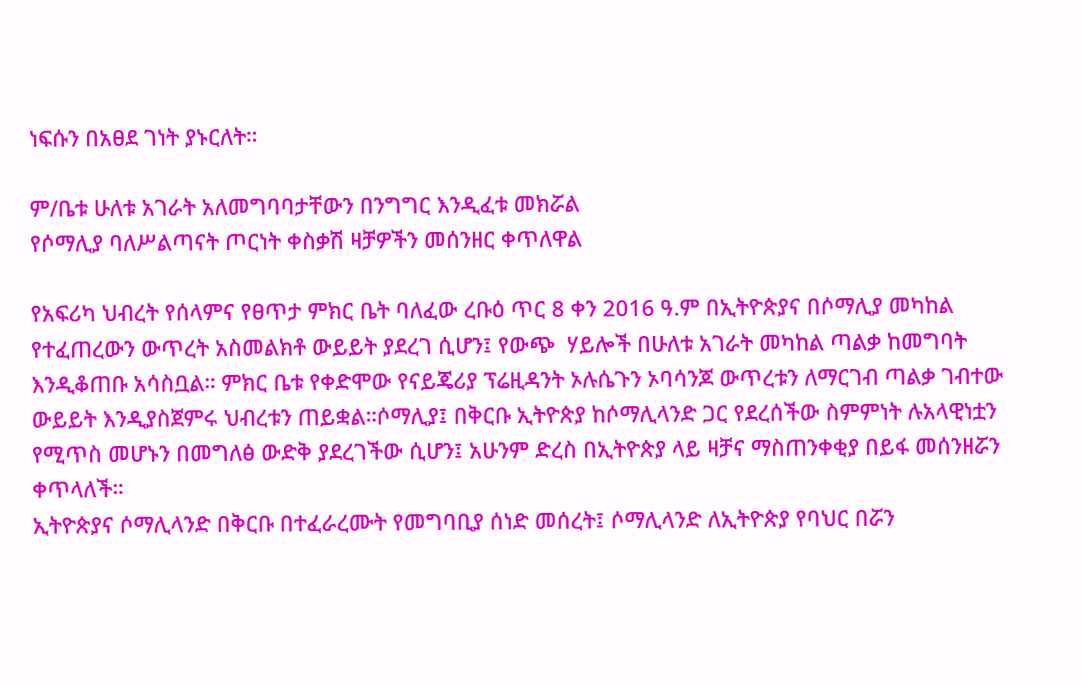ነፍሱን በአፀደ ገነት ያኑርለት።

ም/ቤቱ ሁለቱ አገራት አለመግባባታቸውን በንግግር እንዲፈቱ መክሯል
የሶማሊያ ባለሥልጣናት ጦርነት ቀስቃሽ ዛቻዎችን መሰንዘር ቀጥለዋል

የአፍሪካ ህብረት የሰላምና የፀጥታ ምክር ቤት ባለፈው ረቡዕ ጥር 8 ቀን 2016 ዓ.ም በኢትዮጵያና በሶማሊያ መካከል የተፈጠረውን ውጥረት አስመልክቶ ውይይት ያደረገ ሲሆን፤ የውጭ  ሃይሎች በሁለቱ አገራት መካከል ጣልቃ ከመግባት እንዲቆጠቡ አሳስቧል። ምክር ቤቱ የቀድሞው የናይጄሪያ ፕሬዚዳንት ኦሉሴጉን ኦባሳንጆ ውጥረቱን ለማርገብ ጣልቃ ገብተው ውይይት እንዲያስጀምሩ ህብረቱን ጠይቋል።ሶማሊያ፤ በቅርቡ ኢትዮጵያ ከሶማሊላንድ ጋር የደረሰችው ስምምነት ሉአላዊነቷን የሚጥስ መሆኑን በመግለፅ ውድቅ ያደረገችው ሲሆን፤ አሁንም ድረስ በኢትዮጵያ ላይ ዛቻና ማስጠንቀቂያ በይፋ መሰንዘሯን ቀጥላለች።
ኢትዮጵያና ሶማሊላንድ በቅርቡ በተፈራረሙት የመግባቢያ ሰነድ መሰረት፤ ሶማሊላንድ ለኢትዮጵያ የባህር በሯን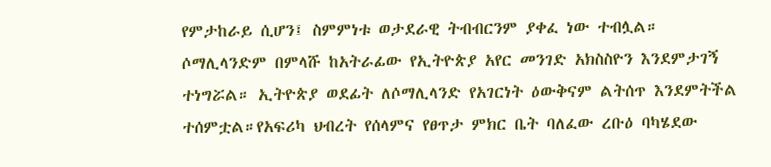የምታከራይ ሲሆን፤ ስምምነቱ ወታደራዊ ትብብርንም ያቀፈ ነው ተብሏል። ሶማሊላንድም በምላሹ ከአትራፊው የኢትዮጵያ አየር መንገድ አክስስዮን እንደምታገኝ ተነግሯል። ኢትዮጵያ ወደፊት ለሶማሊላንድ የአገርነት ዕውቅናም ልትሰጥ እንደምትችል ተሰምቷል።የአፍሪካ ህብረት የሰላምና የፀጥታ ምክር ቤት ባለፈው ረቡዕ ባካሄደው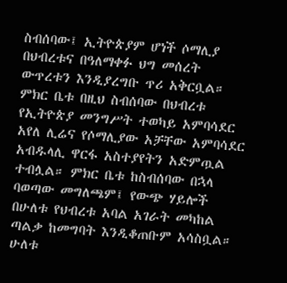ስብሰባው፤ ኢትዮጵያም ሆነች ሶማሊያ በህብረቱና በዓለማቀፉ ህግ መሰረት ውጥረቱን እንዲያረግቡ ጥሪ አቅርቧል።
ምክር ቤቱ በዚህ ስብሰባው በህብረቱ የኢትዮጵያ መንግሥት ተወካይ አምባሳደር አየለ ሊሬና የሶማሊያው አቻቸው አምባሳደር አብዱላሊ ዋርፋ አስተያየትን አድምጧል ተብሏል። ምክር ቤቱ ከስብሰባው በኋላ ባወጣው መግለጫም፤ የውጭ ሃይሎች በሁለቱ የህብረቱ አባል አገራት መካከል ጣልቃ ከመግባት እንዲቆጠቡም አሳስቧል።
ሁለቱ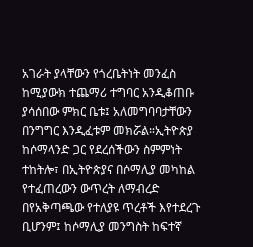አገራት ያላቸውን የጎረቤትነት መንፈስ ከሚያውክ ተጨማሪ ተግባር አንዲቆጠቡ ያሳሰበው ምክር ቤቱ፤ አለመግባባታቸውን በንግግር እንዲፈቱም መክሯል።ኢትዮጵያ ከሶማላንድ ጋር የደረሰችውን ስምምነት ተከትሎ፣ በኢትዮጵያና በሶማሊያ መካከል የተፈጠረውን ውጥረት ለማብረድ በየአቅጣጫው የተለያዩ ጥረቶች እየተደረጉ ቢሆንም፤ ከሶማሊያ መንግስት ከፍተኛ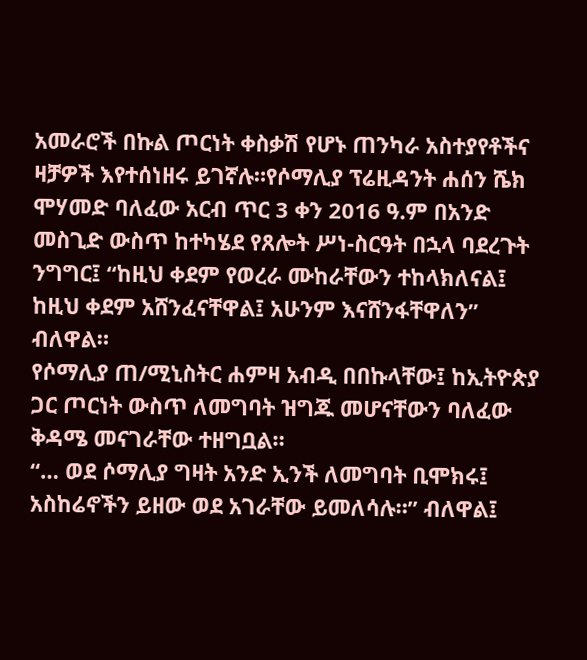አመራሮች በኩል ጦርነት ቀስቃሽ የሆኑ ጠንካራ አስተያየቶችና ዛቻዎች እየተሰነዘሩ ይገኛሉ።የሶማሊያ ፕሬዚዳንት ሐሰን ሼክ ሞሃመድ ባለፈው አርብ ጥር 3 ቀን 2016 ዓ.ም በአንድ መስጊድ ውስጥ ከተካሄደ የጸሎት ሥነ-ስርዓት በኋላ ባደረጉት ንግግር፤ “ከዚህ ቀደም የወረራ ሙከራቸውን ተከላክለናል፤ ከዚህ ቀደም አሸንፈናቸዋል፤ አሁንም እናሸንፋቸዋለን” ብለዋል።
የሶማሊያ ጠ/ሚኒስትር ሐምዛ አብዲ በበኩላቸው፤ ከኢትዮጵያ ጋር ጦርነት ውስጥ ለመግባት ዝግጁ መሆናቸውን ባለፈው ቅዳሜ መናገራቸው ተዘግቧል።
“… ወደ ሶማሊያ ግዛት አንድ ኢንች ለመግባት ቢሞክሩ፤ አስከሬኖችን ይዘው ወደ አገራቸው ይመለሳሉ።” ብለዋል፤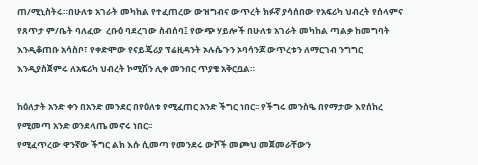ጠ/ሚኒስትሩ።በሁለቱ አገራት መካከል የተፈጠረው ውዝግብና ውጥረት ክፉኛ ያሳሰበው የአፍሪካ ህብረት የሰላምና የጸጥታ ም/ቤት ባለፈው  ረቡዕ ባደረገው ስብሰባ፤ የውጭ ሃይሎች በሁለቱ አገራት መካከል ጣልቃ ከመግባት እንዲቆጠቡ አሳስቦ፣ የቀድሞው የናይጄሪያ ፕሬዚዳንት ኦሉሴጉን ኦባሳንጆ ውጥረቱን ለማርገብ ንግግር እንዲያስጀምሩ ለአፍሪካ ህብረት ኮሚሽን ሊቀ መንበር ጥያቄ አቅርቧል።

ከዕለታት አንድ ቀን በአንድ መንደር በየዕለቱ የሚፈጠር አንድ ችግር ነበር፡፡ የችግሩ መንስዔ በየማታው እየሰከረ የሚመጣ አንድ ወንደላጤ መኖሩ ነበር፡፡
የሚፈጥረው ዋንኛው ችግር ልክ እሱ ሲመጣ የመንደሩ ውሾች መጮህ መጀመራቸውን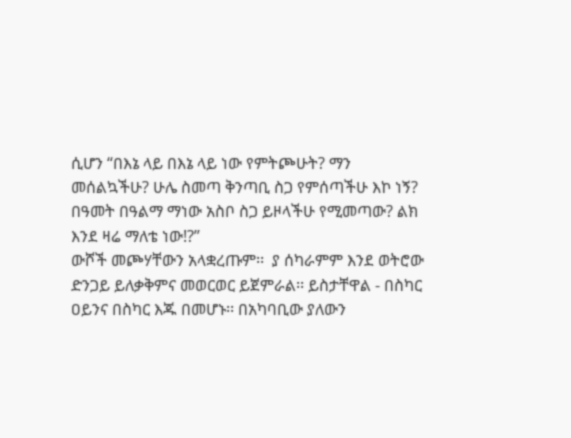ሲሆን “በእኔ ላይ በእኔ ላይ ነው የምትጮሁት? ማን መሰልኳችሁ? ሁሌ ስመጣ ቅንጣቢ ስጋ የምሰጣችሁ እኮ ነኝ? በዓመት በዓልማ ማነው አስቦ ስጋ ይዞላችሁ የሚመጣው? ልክ እንደ ዛሬ ማለቴ ነው!?”
ውሾች መጮሃቸውን አላቋረጡም፡፡  ያ ሰካራምም እንደ ወትሮው ድንጋይ ይለቃቅምና መወርወር ይጀምራል፡፡ ይስታቸዋል - በስካር ዐይንና በስካር እጁ በመሆኑ፡፡ በአካባቢው ያለውን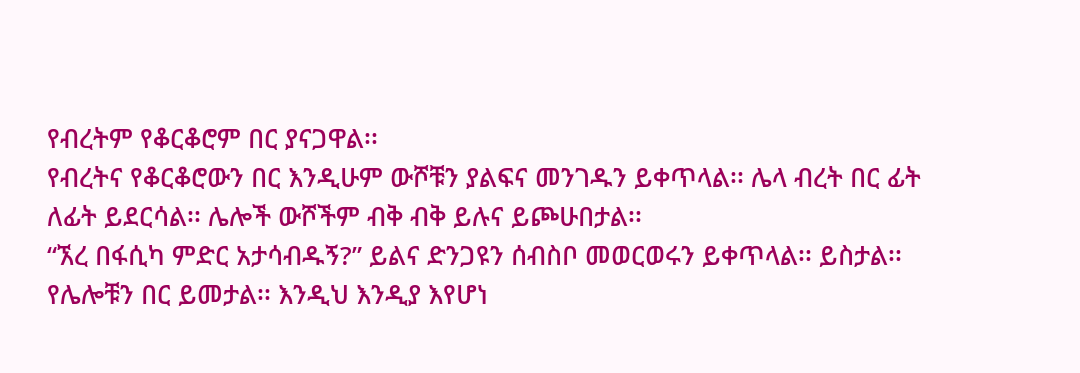የብረትም የቆርቆሮም በር ያናጋዋል፡፡
የብረትና የቆርቆሮውን በር እንዲሁም ውሾቹን ያልፍና መንገዱን ይቀጥላል፡፡ ሌላ ብረት በር ፊት ለፊት ይደርሳል፡፡ ሌሎች ውሾችም ብቅ ብቅ ይሉና ይጮሁበታል፡፡
“ኧረ በፋሲካ ምድር አታሳብዱኝ?” ይልና ድንጋዩን ሰብስቦ መወርወሩን ይቀጥላል፡፡ ይስታል፡፡ የሌሎቹን በር ይመታል፡፡ እንዲህ እንዲያ እየሆነ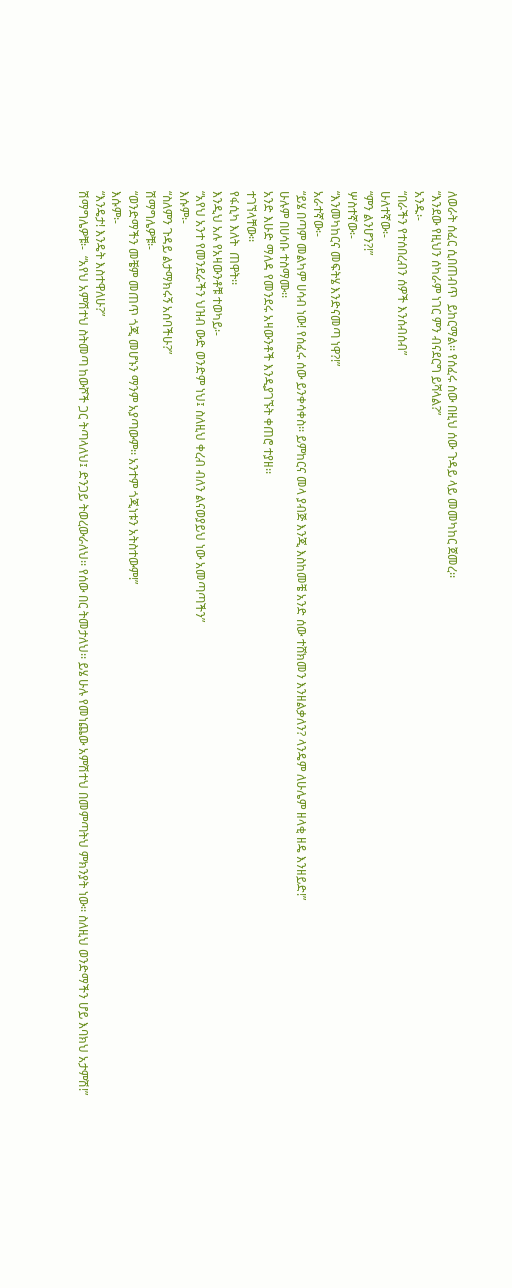ለወራት ሰፈር ሲበጠብጥ  ይከርማል፡፡ የሰፈሩ ሰው በዚህ ሰው ጉዳይ ላይ መመካከር ጀመረ፡፡
“እንደው የዚህን ሰካራም ነገር ምን ብናደርግ ይሻላል?”
አንዱ፡-
“በራችን የተሰበረብን ሰዎች እንሰብሰብ”
ሁለተኛው፡-
“ምን ልንሆን?!”
ሦስተኛው፡-
“እንመካከርና መፍትሄ እንድናመጣ ነዋ?!”
አራተኛው፡-
“ይሄ በጣም መልካም ሀሳብ ነው! የሰፈሩ ሰው ይንቀሳቀስ፡፡ ይምከርና መላ ያብጅ እንጂ እስከመቼ አንድ ሰው ተሸክመን እንዘልቃለን? ላንዴም ለሁሌም ዘላቂ ዘዴ እንዘይድ!”
ሁሉም በሀሳቡ ተስማሙ፡፡
አንድ እሁድ ማለዳ የመንደሩ አዛውንቶች እንዲያገኙት ቀጠሮ ተያዘ፡፡
ተገኘላቸው፡፡
የፋሲካ እለት  ጠዋት፡፡
እንዲህ አሉ የአዛውንቶቹ ተወካይ፡-
“አየህ አንተ የመንደራችን ህዝብ ውድ ወንድም ነህ፤ ስለዚህ ቀረብ ብለን ልናወያይህ ነው አመጣጣችን”
እሱም፡-
“ስለምን ጉዳይ ልታማክሩኝ አሰባችሁ?”
ሽማግሌዎቹ፡-
“ወንድማችን መቼም መጠጥ ጎጂ መሆኑን ማንም አያጣውም፡፡ አንተም ጎጂነቱን አትስተውም!”
እሱም፡-
“እንዴታ! እንዴት እስተዋለሁ?”
ሽማግሌዎቹ፡-  “አየህ አምሽተህ ስትመጣ ከውሾች ጋር ትጣላለህ፤ ድንጋይ ትወረውራለህ፡፡ የሰው በር ትመታለህ፡፡ ይሄ ሁሉ የመነጨው አምሽተህ በመምጣትህ ምክንያት ነው፡፡ ስለዚህ ወንድማችን ሆይ እባክህ አታምሽ!”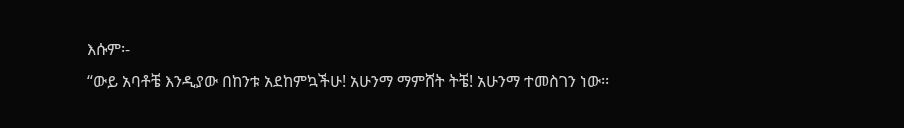እሱም፡-
“ውይ አባቶቼ እንዲያው በከንቱ አደከምኳችሁ! አሁንማ ማምሸት ትቼ! አሁንማ ተመስገን ነው፡፡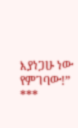እያነጋሁ ነው የምገባው!”
***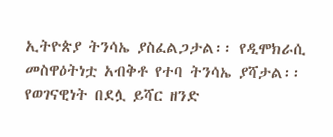ኢትዮጵያ ትንሳኤ ያስፈልጋታል፡፡ የዲሞክራሲ መስዋዕትነቷ አብቅቶ የተባ ትንሳኤ ያሻታል፡፡ የወገናዊነት በደሏ ይሻር ዘንድ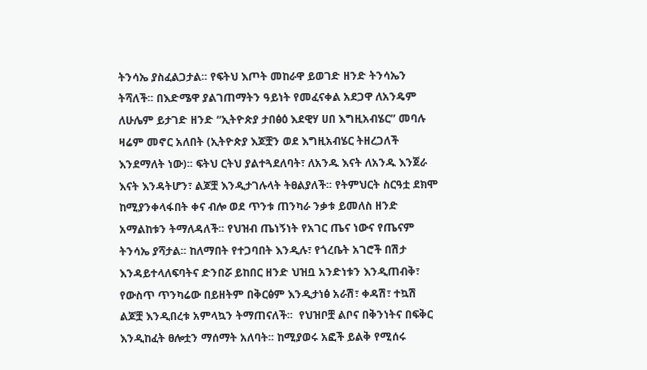ትንሳኤ ያስፈልጋታል፡፡ የፍትህ እጦት መከራዋ ይወገድ ዘንድ ትንሳኤን ትሻለች፡፡ በእድሜዋ ያልገጠማትን ዓይነት የመፈናቀል አደጋዋ ለአንዴም ለሁሌም ይታገድ ዘንድ “ኢትዮጵያ ታበፅዕ እደዊሃ ሀበ እግዚአብሄር” መባሉ ዛሬም መኖር አለበት (ኢትዮጵያ እጆቿን ወደ እግዚአብሄር ትዘረጋለች እንደማለት ነው)፡፡ ፍትህ ርትህ ያልተጓደለባት፣ ለአንዱ እናት ለአንዱ እንጀራ እናት እንዳትሆን፣ ልጆቿ እንዲታገሉላት ትፀልያለች፡፡ የትምህርት ስርዓቷ ደክሞ ከሚያንቀላፋበት ቀና ብሎ ወደ ጥንቱ ጠንካራ ንቃቱ ይመለስ ዘንድ አማልከቱን ትማለዳለች፡፡ የህዝብ ጤነኝነት የአገር ጤና ነውና የጤናም ትንሳኤ ያሻታል፡፡ ከለማበት የተጋባበት እንዲሉ፣ የጎረቤት አገሮች በሽታ እንዳይተላለፍባትና ድንበሯ ይከበር ዘንድ ህዝቧ አንድነቱን እንዲጠብቅ፣ የውስጥ ጥንካሬው በይዘትም በቅርፅም እንዲታነፅ አራሽ፣ ቀዳሽ፣ ተኳሽ ልጆቿ እንዲበረቱ አምላኳን ትማጠናለች፡፡  የህዝቦቿ ልቦና በቅንነትና በፍቅር እንዲከፈት ፀሎቷን ማሰማት አለባት፡፡ ከሚያወሩ አፎች ይልቅ የሚሰሩ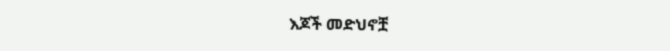እጆች መድህኖቿ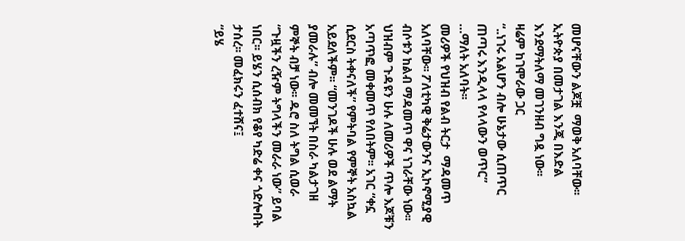መሆናቸውን ልጆቿ  ማወቅ አለባቸው፡፡
ኢትዮጵያ በመታገል እንጂ በእድል እንደማትለማ መገንዘብ ግዷ ነው፡፡
ዛሬም ከገሞራው ጋር
“..ነገሩ አልሆን ብሎ ሁኔታው ሲጠጥር
ጠጣሩ እንዲላላ የላላውን ወጥር”
…ማለት አለባት፡፡
መሪዎች የህዝብ የልብ ትርታ  ማዳመጥ አለባቸው፡፡ ፖለቲካዊ ቅሬታውንና ኢኮኖሚያዊ ብሶቱን ከልብ ማዳመጥ ዋና ነገራቸው ነው፡፡ ህዝብም ጉዳዩን ሁሉ ለመሪዎች ጥሎ እጆቹን አጣጥፎ መቀመጥ የለበትም፡፡ አገር “ቀኗ ሲደርስ ትቀናለች” የምትባል የምኞት አስኳል አይደለችም፡፡ “መንገዶች ሁሉ ወደ ልማት ያመራሉ” ብሎ መመኘት በስራ ካልታገዘ ምኞት ብቻ ነው፡፡ ዱሮ ስለ ትግል ሲወራ “ጉዟችን ረዥም ትግላችን መራራ ነው” ይባል ነበር፡፡ ይሄን ሲሰብክ የቆየ ካድሬ ቀና ጎድሎበት ታሰረ፡፡ መፈክሩን ፈተሸና፤
“ይሄ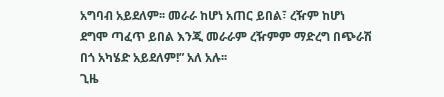አግባብ አይደለም፡፡ መራራ ከሆነ አጠር ይበል፣ ረዥም ከሆነ ደግሞ ጣፈጥ ይበል እንጂ መራራም ረዥምም ማድረግ በጭራሽ በጎ አካሄድ አይደለም!” አለ አሉ፡፡
ጊዜ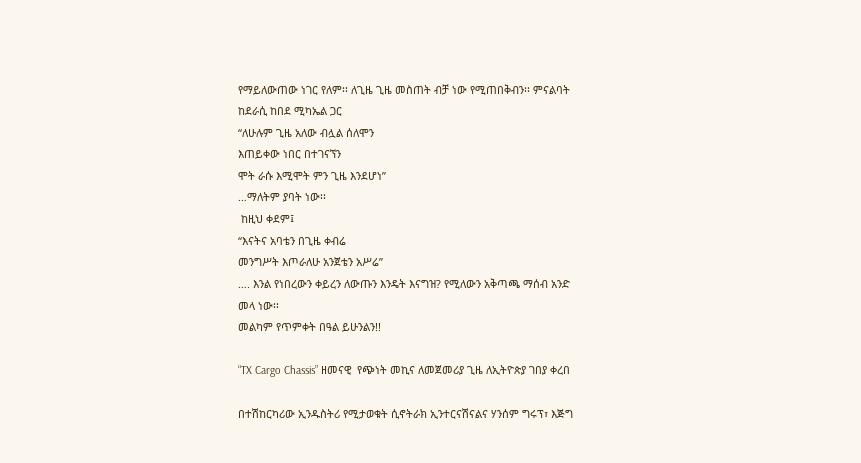የማይለውጠው ነገር የለም፡፡ ለጊዜ ጊዜ መስጠት ብቻ ነው የሚጠበቅብን፡፡ ምናልባት ከደራሲ ከበደ ሚካኤል ጋር
“ለሁሉም ጊዜ አለው ብሏል ሰለሞን
እጠይቀው ነበር በተገናኘን
ሞት ራሱ እሚሞት ምን ጊዜ እንደሆነ”
…ማለትም ያባት ነው፡፡
 ከዚህ ቀደም፤
“እናትና አባቴን በጊዜ ቀብሬ
መንግሥት እጦራለሁ አንጀቴን አሥሬ”
…. እንል የነበረውን ቀይረን ለውጡን እንዴት እናግዝ? የሚለውን አቅጣጫ ማሰብ አንድ መላ ነው፡፡
መልካም የጥምቀት በዓል ይሁንልን!!

“TX Cargo Chassis” ዘመናዊ  የጭነት መኪና ለመጀመሪያ ጊዜ ለኢትዮጵያ ገበያ ቀረበ

በተሽከርካሪው ኢንዱስትሪ የሚታወቁት ሲኖትራክ ኢንተርናሽናልና ሃንሰም ግሩፕ፣ እጅግ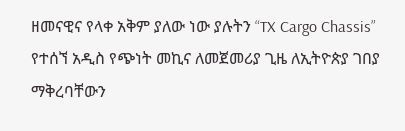ዘመናዊና የላቀ አቅም ያለው ነው ያሉትን “TX Cargo Chassis” የተሰኘ አዲስ የጭነት መኪና ለመጀመሪያ ጊዜ ለኢትዮጵያ ገበያ ማቅረባቸውን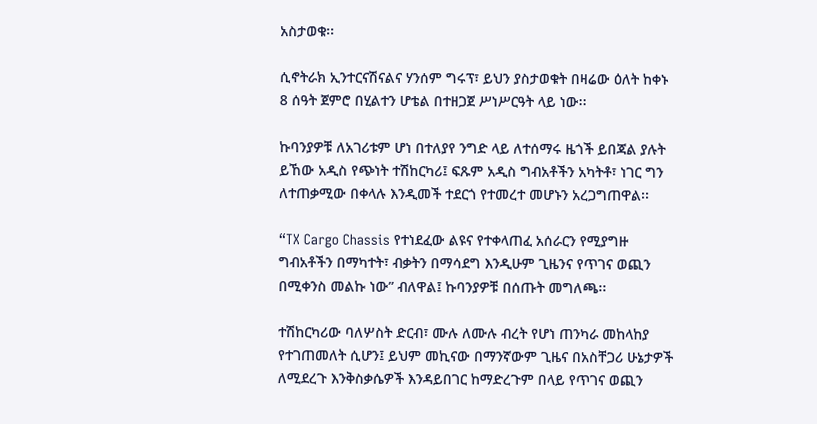አስታወቁ፡፡

ሲኖትራክ ኢንተርናሽናልና ሃንሰም ግሩፕ፣ ይህን ያስታወቁት በዛሬው ዕለት ከቀኑ 8 ሰዓት ጀምሮ በሂልተን ሆቴል በተዘጋጀ ሥነሥርዓት ላይ ነው፡፡

ኩባንያዎቹ ለአገሪቱም ሆነ በተለያየ ንግድ ላይ ለተሰማሩ ዜጎች ይበጃል ያሉት ይኸው አዲስ የጭነት ተሽከርካሪ፤ ፍጹም አዲስ ግብአቶችን አካትቶ፣ ነገር ግን ለተጠቃሚው በቀላሉ እንዲመች ተደርጎ የተመረተ መሆኑን አረጋግጠዋል፡፡

“TX Cargo Chassis የተነደፈው ልዩና የተቀላጠፈ አሰራርን የሚያግዙ ግብአቶችን በማካተት፣ ብቃትን በማሳደግ እንዲሁም ጊዜንና የጥገና ወጪን በሚቀንስ መልኩ ነው” ብለዋል፤ ኩባንያዎቹ በሰጡት መግለጫ፡፡

ተሽከርካሪው ባለሦስት ድርብ፣ ሙሉ ለሙሉ ብረት የሆነ ጠንካራ መከላከያ የተገጠመለት ሲሆን፤ ይህም መኪናው በማንኛውም ጊዜና በአስቸጋሪ ሁኔታዎች ለሚደረጉ እንቅስቃሴዎች እንዳይበገር ከማድረጉም በላይ የጥገና ወጪን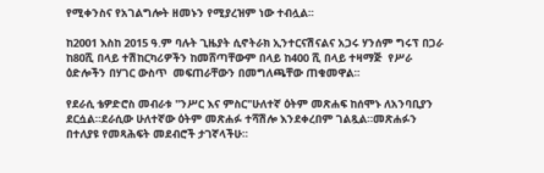የሚቀንስና የአገልግሎት ዘመኑን የሚያረዝም ነው ተብሏል፡፡

ከ2001 እስከ 2015 ዓ.ም ባሉት ጊዜያት ሲኖትራክ ኢንተርናሽናልና አጋሩ ሃንሰም ግሩፕ በጋራ ከ80ሺ በላይ ተሽከርካሪዎችን ከመሸጣቸውም በላይ ከ400 ሺ በላይ ተዛማጅ  የሥራ ዕድሎችን በሃገር ውስጥ  መፍጠራቸውን በመግለጫቸው ጠቁመዋል፡፡

የደራሲ ቴዎድሮስ መብራቱ "ንሥር እና ምስር"ሁለተኛ ዕትም መጽሐፍ ከሰሞኑ ለአንባቢያን ደርሷል።ደራሲው ሁለተኛው ዕትም መጽሐፉ ተሻሽሎ እንደቀረበም ገልጿል።መጽሐፉን በተለያዩ የመጻሕፍት መደብሮች ታገኛላችሁ።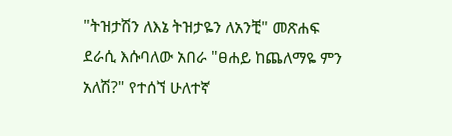"ትዝታሽን ለእኔ ትዝታዬን ለአንቺ" መጽሐፍ
ደራሲ እሱባለው አበራ "ፀሐይ ከጨለማዬ ምን አለሽ?" የተሰኘ ሁለተኛ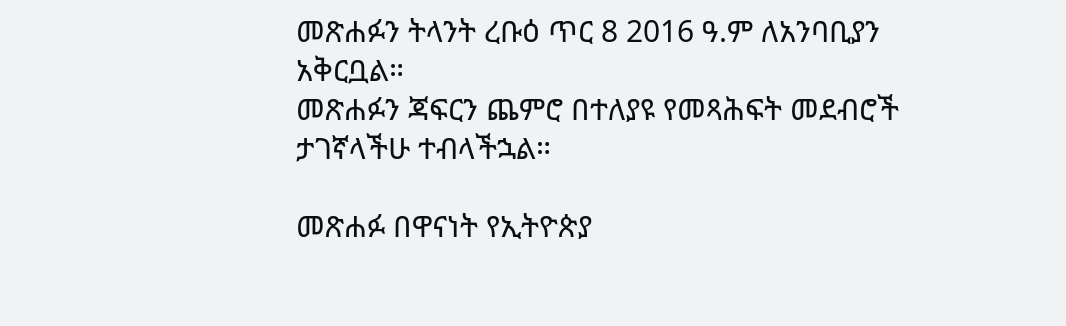መጽሐፉን ትላንት ረቡዕ ጥር 8 2016 ዓ.ም ለአንባቢያን አቅርቧል።
መጽሐፉን ጃፍርን ጨምሮ በተለያዩ የመጻሕፍት መደብሮች ታገኛላችሁ ተብላችኋል።

መጽሐፉ በዋናነት የኢትዮጵያ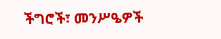ችግሮች፣ መንሥዔዎች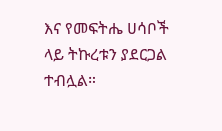እና የመፍትሔ ሀሳቦች ላይ ትኩረቱን ያደርጋል ተብሏል።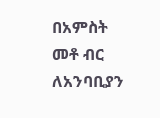በአምስት መቶ ብር  ለአንባቢያን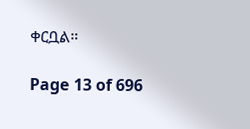ቀርቧል።

Page 13 of 696